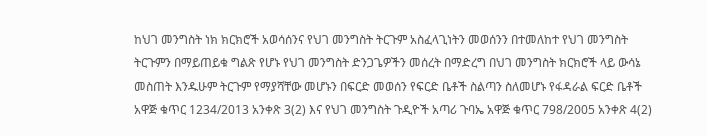ከህገ መንግስት ነክ ክርክሮች አወሳሰንና የህገ መንግስት ትርጉም አስፈላጊነትን መወሰንን በተመለከተ የህገ መንግስት ትርጉምን በማይጠይቁ ግልጽ የሆኑ የህገ መንግስት ድንጋጌዎችን መሰረት በማድረግ በህገ መንግስት ክርክሮች ላይ ውሳኔ መስጠት እንዱሁም ትርጉም የማያሻቸው መሆኑን በፍርድ መወሰን የፍርድ ቤቶች ስልጣን ስለመሆኑ የፋዳራል ፍርድ ቤቶች አዋጅ ቁጥር 1234/2013 አንቀጽ 3(2) እና የህገ መንግስት ጉዲዮች አጣሪ ጉባኤ አዋጅ ቁጥር 798/2005 አንቀጽ 4(2)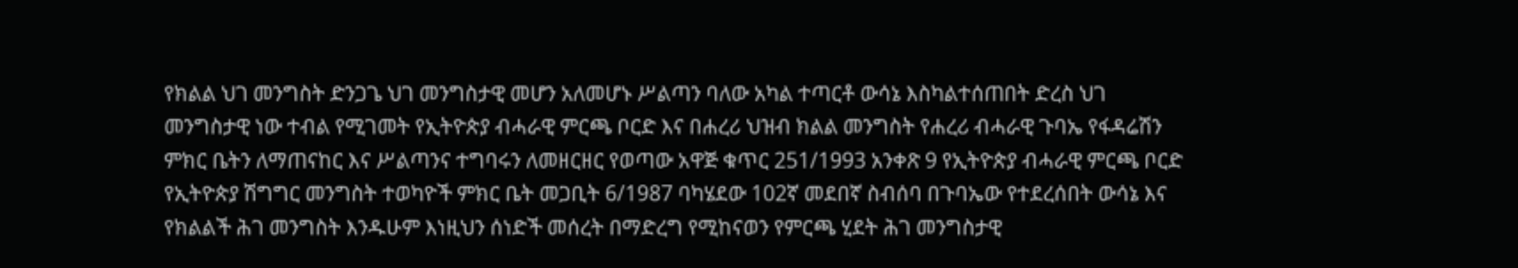የክልል ህገ መንግስት ድንጋጌ ህገ መንግስታዊ መሆን አለመሆኑ ሥልጣን ባለው አካል ተጣርቶ ውሳኔ እስካልተሰጠበት ድረስ ህገ መንግስታዊ ነው ተብል የሚገመት የኢትዮጵያ ብሓራዊ ምርጫ ቦርድ እና በሐረሪ ህዝብ ክልል መንግስት የሐረሪ ብሓራዊ ጉባኤ የፋዳሬሽን ምክር ቤትን ለማጠናከር እና ሥልጣንና ተግባሩን ለመዘርዘር የወጣው አዋጅ ቁጥር 251/1993 አንቀጽ 9 የኢትዮጵያ ብሓራዊ ምርጫ ቦርድ የኢትዮጵያ ሽግግር መንግስት ተወካዮች ምክር ቤት መጋቢት 6/1987 ባካሄደው 102ኛ መደበኛ ስብሰባ በጉባኤው የተደረሰበት ውሳኔ እና የክልልች ሕገ መንግስት እንዱሁም እነዚህን ሰነድች መሰረት በማድረግ የሚከናወን የምርጫ ሂደት ሕገ መንግስታዊ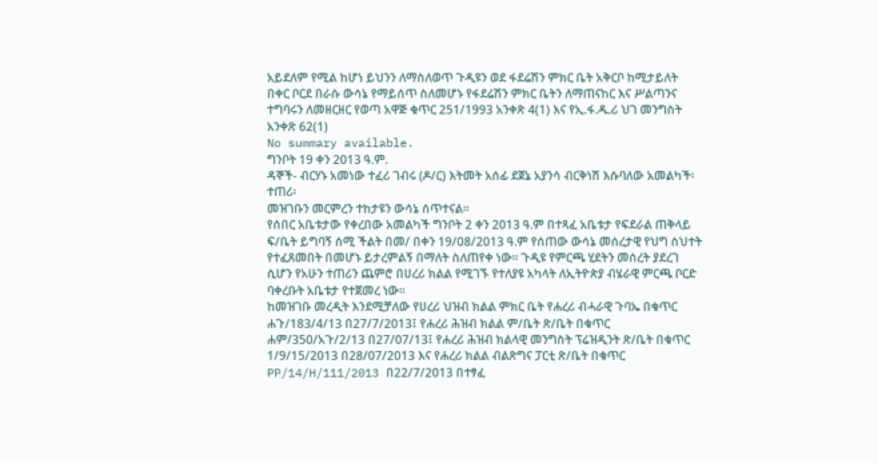አይደለም የሚል ከሆነ ይህንን ለማስለወጥ ጉዲዩን ወደ ፋደሬሽን ምክር ቤት አቅርቦ ከሚታይለት በቀር ቦርደ በራሱ ውሳኔ የማይሰጥ ስለመሆኑ የፋደሬሽን ምክር ቤትን ለማጠናከር እና ሥልጣንና ተግባሩን ለመዘርዘር የወጣ አዋጅ ቁጥር 251/1993 አንቀጽ 4(1) እና የኢ.ፋ.ዱ.ሪ ህገ መንግስት አንቀጽ 62(1)
No summary available.
ግንቦት 19 ቀን 2013 ዓ.ም.
ዳኞች- ብርሃኑ አመነው ተፈሪ ገብሩ (ዶ/ር) እትመት አሰፊ ደጀኔ አያንሳ ብርቅነሽ እሱባለው አመልካች፡
ተጠሪ፡
መዝገቡን መርምረን ተከታዩን ውሳኔ ሰጥተናል።
የሰበር አቤቱታው የቀረበው አመልካች ግንቦት 2 ቀን 2013 ዓ.ም በተጻፈ አቤቱታ የፍደራል ጠቅላይ ፍ/ቤት ይግባኝ ሰሚ ችልት በመ/ በቀን 19/08/2013 ዓ.ም የሰጠው ውሳኔ መሰረታዊ የህግ ስህተት የተፈጸመበት በመሆኑ ይታረምልኝ በማለት ስለጠየቀ ነው። ጉዲዩ የምርጫ ሂደትን መሰረት ያደረገ ሲሆን የአሁን ተጠሪን ጨምሮ በሀረሪ ክልል የሚገኙ የተለያዩ አካላት ለኢትዮጵያ ብሄራዊ ምርጫ ቦርድ ባቀረቡት አቤቱታ የተጀመረ ነው።
ከመዝገቡ መረዲት እንደሚቻለው የሀረሪ ህዝብ ክልል ምክር ቤት የሐረሪ ብሓራዊ ጉባኤ በቁጥር ሐጉ/183/4/13 በ27/7/2013፤ የሐረሪ ሕዝብ ክልል ም/ቤት ጽ/ቤት በቁጥር ሐም/350/አጉ/2/13 በ27/07/13፤ የሐረሪ ሕዝብ ክልላዊ መንግስት ፕሬዝዲንት ጽ/ቤት በቁጥር 1/9/15/2013 በ28/07/2013 እና የሐረሪ ክልል ብልጽግና ፓርቲ ጽ/ቤት በቁጥር PP/14/H/111/2013 በ22/7/2013 በተፃፈ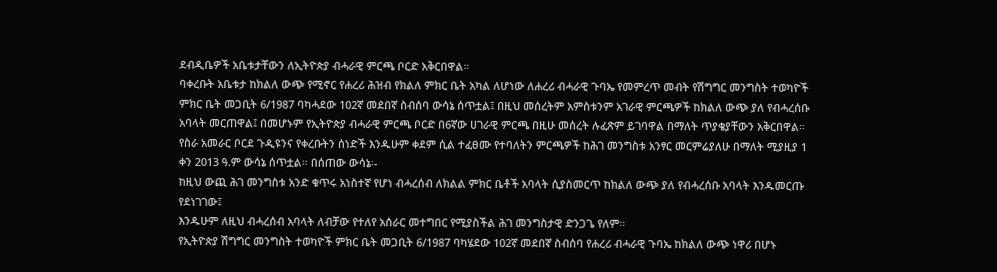ደብዲቤዎች አቤቱታቸውን ለኢትዮጵያ ብሓራዊ ምርጫ ቦርድ አቅርበዋል።
ባቀረቡት አቤቱታ ከክልለ ውጭ የሚኖር የሐረሪ ሕዝብ የክልለ ምክር ቤት አካል ለሆነው ለሐረሪ ብሓራዊ ጉባኤ የመምረጥ መብት የሽግግር መንግስት ተወካዮች ምክር ቤት መጋቢት 6/1987 ባካሓደው 102ኛ መደበኛ ስብሰባ ውሳኔ ሰጥቷል፤ በዚህ መሰረትም አምስቱንም አገራዊ ምርጫዎች ከክልለ ውጭ ያለ የብሓረሰቡ አባላት መርጠዋል፤ በመሆኑም የኢትዮጵያ ብሓራዊ ምርጫ ቦርድ በ6ኛው ሀገራዊ ምርጫ በዚሁ መሰረት ሉፈጽም ይገባዋል በማለት ጥያቄያቸውን አቅርበዋል።
የስራ አመራር ቦርደ ጉዲዩንና የቀረቡትን ሰነድች እንዱሁም ቀደም ሲል ተፈፀሙ የተባለትን ምርጫዎች ከሕገ መንግስቱ አንፃር መርምሬያለሁ በማለት ሚያዚያ 1 ቀን 2013 ዓ.ም ውሳኔ ሰጥቷል። በሰጠው ውሳኔ፡-
ከዚህ ውጪ ሕገ መንግስቱ አንድ ቁጥሩ አነስተኛ የሆነ ብሓረሰብ ለክልል ምክር ቤቶች አባላት ሲያስመርጥ ከክልለ ውጭ ያለ የብሓረሰቡ አባላት እንዱመርጡ የደነገገው፤
እንዱሁም ለዚህ ብሓረሰብ አባላት ለብቻው የተለየ አሰራር መተግበር የሚያስችል ሕገ መንግስታዊ ድንጋጌ የለም።
የኢትዮጵያ ሽግግር መንግስት ተወካዮች ምክር ቤት መጋቢት 6/1987 ባካሄደው 102ኛ መደበኛ ስብሰባ የሐረሪ ብሓራዊ ጉባኤ ከክልለ ውጭ ነዋሪ በሆኑ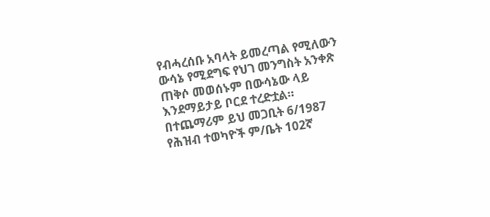የብሓረሰቡ አባላት ይመረጣል የሚለውን ውሳኔ የሚደግፍ የህገ መንግስት አንቀጽ ጠቅሶ መወሰኑም በውሳኔው ላይ እንደማይታይ ቦርደ ተረድቷል።
በተጨማሪም ይህ መጋቢት 6/1987 የሕዝብ ተወካዮች ም/ቤት 102ኛ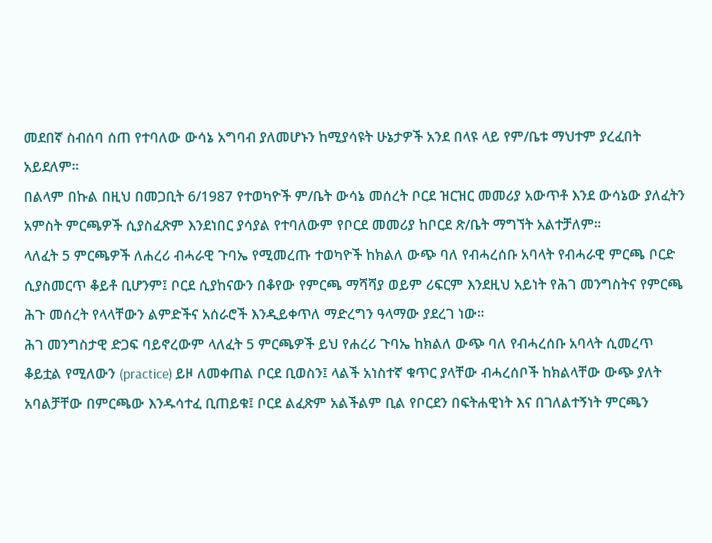መደበኛ ስብሰባ ሰጠ የተባለው ውሳኔ አግባብ ያለመሆኑን ከሚያሳዩት ሁኔታዎች አንደ በላዩ ላይ የም/ቤቱ ማህተም ያረፈበት አይደለም።
በልላም በኩል በዚህ በመጋቢት 6/1987 የተወካዮች ም/ቤት ውሳኔ መሰረት ቦርደ ዝርዝር መመሪያ አውጥቶ እንደ ውሳኔው ያለፈትን አምስት ምርጫዎች ሲያስፈጽም እንደነበር ያሳያል የተባለውም የቦርደ መመሪያ ከቦርደ ጽ/ቤት ማግኘት አልተቻለም።
ላለፈት 5 ምርጫዎች ለሐረሪ ብሓራዊ ጉባኤ የሚመረጡ ተወካዮች ከክልለ ውጭ ባለ የብሓረሰቡ አባላት የብሓራዊ ምርጫ ቦርድ ሲያስመርጥ ቆይቶ ቢሆንም፤ ቦርደ ሲያከናውን በቆየው የምርጫ ማሻሻያ ወይም ሪፍርም እንደዚህ አይነት የሕገ መንግስትና የምርጫ ሕጉ መሰረት የላላቸውን ልምድችና አሰራሮች እንዲይቀጥለ ማድረግን ዓላማው ያደረገ ነው።
ሕገ መንግስታዊ ድጋፍ ባይኖረውም ላለፈት 5 ምርጫዎች ይህ የሐረሪ ጉባኤ ከክልለ ውጭ ባለ የብሓረሰቡ አባላት ሲመረጥ ቆይቷል የሚለውን (practice) ይዞ ለመቀጠል ቦርደ ቢወስን፤ ላልች አነስተኛ ቁጥር ያላቸው ብሓረሰቦች ከክልላቸው ውጭ ያለት አባልቻቸው በምርጫው እንዱሳተፈ ቢጠይቁ፤ ቦርደ ልፈጽም አልችልም ቢል የቦርደን በፍትሐዊነት እና በገለልተኝነት ምርጫን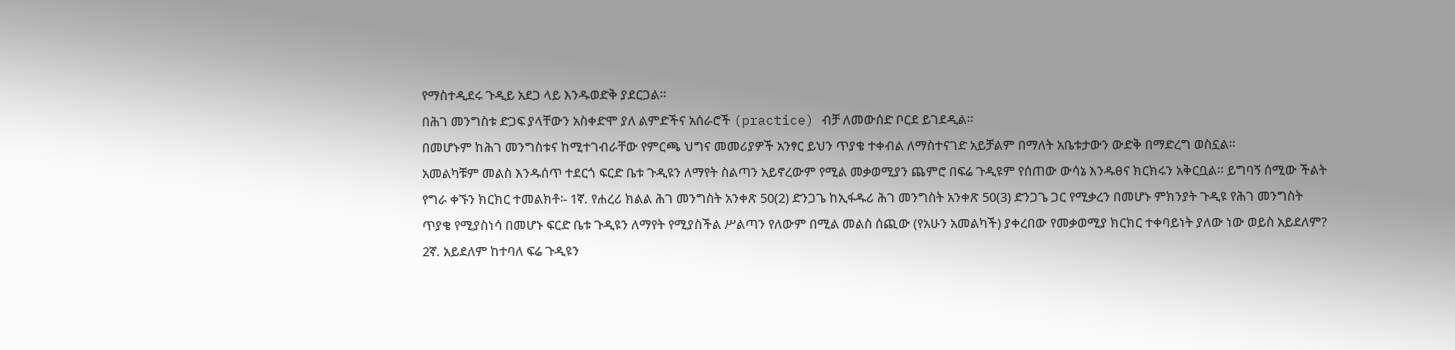የማስተዲደሩ ጉዲይ አደጋ ላይ እንዱወድቅ ያደርጋል።
በሕገ መንግስቱ ድጋፍ ያላቸውን አስቀድሞ ያለ ልምድችና አሰራሮች (practice) ብቻ ለመውሰድ ቦርደ ይገደዲል።
በመሆኑም ከሕገ መንግስቱና ከሚተገብራቸው የምርጫ ህግና መመሪያዎች አንፃር ይህን ጥያቄ ተቀብል ለማስተናገድ አይቻልም በማለት አቤቱታውን ውድቅ በማድረግ ወስኗል።
አመልካቹም መልስ እንዱሰጥ ተደርጎ ፍርድ ቤቱ ጉዲዩን ለማየት ስልጣን አይኖረውም የሚል መቃወሚያን ጨምሮ በፍሬ ጉዲዩም የሰጠው ውሳኔ እንዱፀና ክርክሩን አቅርቧል። ይግባኝ ሰሚው ችልት የግራ ቀኙን ክርክር ተመልክቶ፡- 1ኛ. የሐረሪ ክልል ሕገ መንግስት አንቀጽ 50(2) ድንጋጌ ከኢፋዱሪ ሕገ መንግስት አንቀጽ 50(3) ድንጋጌ ጋር የሚቃረን በመሆኑ ምክንያት ጉዲዩ የሕገ መንግስት ጥያቄ የሚያስነሳ በመሆኑ ፍርድ ቤቱ ጉዲዩን ለማየት የሚያስችል ሥልጣን የለውም በሚል መልስ ሰጪው (የአሁን አመልካች) ያቀረበው የመቃወሚያ ክርክር ተቀባይነት ያለው ነው ወይስ አይደለም? 2ኛ. አይደለም ከተባለ ፍሬ ጉዲዩን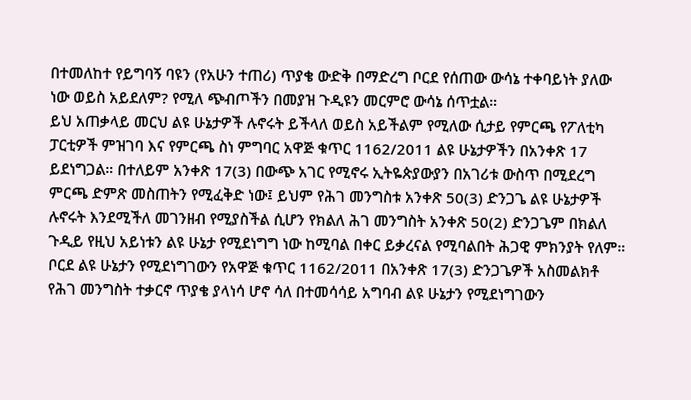በተመለከተ የይግባኝ ባዩን (የአሁን ተጠሪ) ጥያቄ ውድቅ በማድረግ ቦርደ የሰጠው ውሳኔ ተቀባይነት ያለው ነው ወይስ አይደለም? የሚለ ጭብጦችን በመያዝ ጉዲዩን መርምሮ ውሳኔ ሰጥቷል።
ይህ አጠቃላይ መርህ ልዩ ሁኔታዎች ሉኖሩት ይችላለ ወይስ አይችልም የሚለው ሲታይ የምርጫ የፖለቲካ ፓርቲዎች ምዝገባ እና የምርጫ ስነ ምግባር አዋጅ ቁጥር 1162/2011 ልዩ ሁኔታዎችን በአንቀጽ 17 ይደነግጋል። በተለይም አንቀጽ 17(3) በውጭ አገር የሚኖሩ ኢትዬጵያውያን በአገሪቱ ውስጥ በሚደረግ ምርጫ ድምጽ መስጠትን የሚፈቅድ ነው፤ ይህም የሕገ መንግስቱ አንቀጽ 50(3) ድንጋጌ ልዩ ሁኔታዎች ሉኖሩት እንደሚችለ መገንዘብ የሚያስችል ሲሆን የክልለ ሕገ መንግስት አንቀጽ 50(2) ድንጋጌም በክልለ ጉዲይ የዚህ አይነቱን ልዩ ሁኔታ የሚደነግግ ነው ከሚባል በቀር ይቃረናል የሚባልበት ሕጋዊ ምክንያት የለም። ቦርደ ልዩ ሁኔታን የሚደነግገውን የአዋጅ ቁጥር 1162/2011 በአንቀጽ 17(3) ድንጋጌዎች አስመልክቶ የሕገ መንግስት ተቃርኖ ጥያቄ ያላነሳ ሆኖ ሳለ በተመሳሳይ አግባብ ልዩ ሁኔታን የሚደነግገውን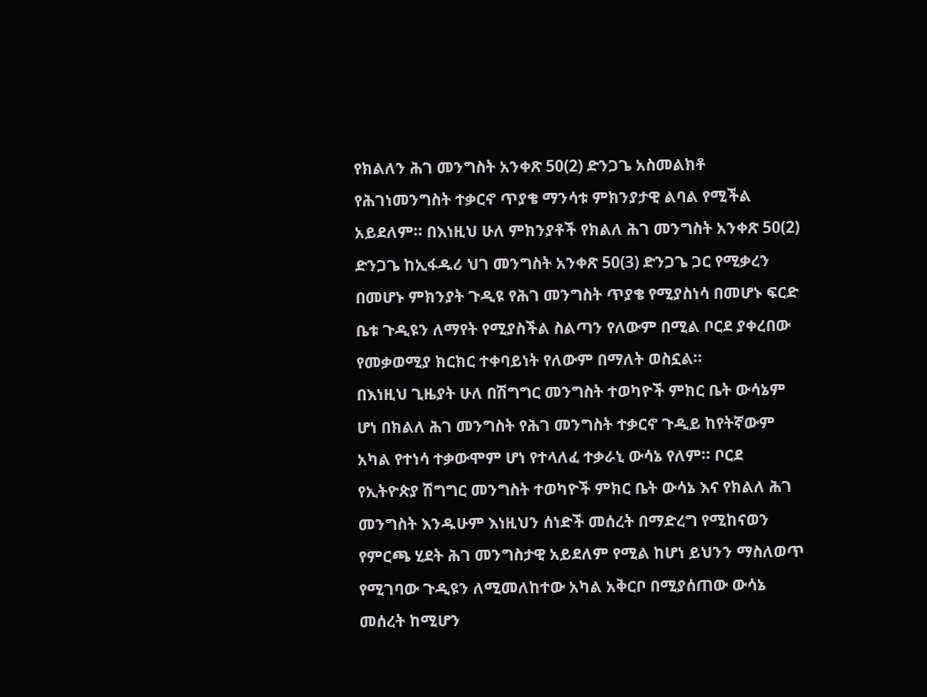የክልለን ሕገ መንግስት አንቀጽ 50(2) ድንጋጌ አስመልክቶ የሕገነመንግስት ተቃርኖ ጥያቄ ማንሳቱ ምክንያታዊ ልባል የሚችል አይደለም። በእነዚህ ሁለ ምክንያቶች የክልለ ሕገ መንግስት አንቀጽ 50(2) ድንጋጌ ከኢፋዱሪ ህገ መንግስት አንቀጽ 50(3) ድንጋጌ ጋር የሚቃረን በመሆኑ ምክንያት ጉዲዩ የሕገ መንግስት ጥያቄ የሚያስነሳ በመሆኑ ፍርድ ቤቱ ጉዲዩን ለማየት የሚያስችል ስልጣን የለውም በሚል ቦርደ ያቀረበው የመቃወሚያ ክርክር ተቀባይነት የለውም በማለት ወስኗል።
በእነዚህ ጊዜያት ሁለ በሽግግር መንግስት ተወካዮች ምክር ቤት ውሳኔም ሆነ በክልለ ሕገ መንግስት የሕገ መንግስት ተቃርኖ ጉዲይ ከየትኛውም አካል የተነሳ ተቃውሞም ሆነ የተላለፈ ተቃራኒ ውሳኔ የለም። ቦርደ የኢትዮጵያ ሽግግር መንግስት ተወካዮች ምክር ቤት ውሳኔ እና የክልለ ሕገ መንግስት እንዱሁም እነዚህን ሰነድች መሰረት በማድረግ የሚከናወን የምርጫ ሂደት ሕገ መንግስታዊ አይደለም የሚል ከሆነ ይህንን ማስለወጥ የሚገባው ጉዲዩን ለሚመለከተው አካል አቅርቦ በሚያሰጠው ውሳኔ መሰረት ከሚሆን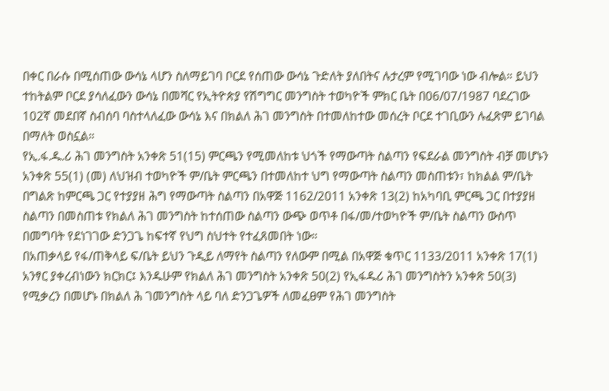በቀር በራሱ በሚሰጠው ውሳኔ ላሆን ስለማይገባ ቦርደ የሰጠው ውሳኔ ጉድለት ያለበትና ሉታረም የሚገባው ነው ብሎል። ይህን ተከትልም ቦርደ ያሳለፈውን ውሳኔ በመሻር የኢትዮጵያ የሽግግር መንግስት ተወካዮች ምክር ቤት በ06/07/1987 ባደረገው 102ኛ መደበኛ ስብሰባ ባስተላለፈው ውሳኔ እና በክልለ ሕገ መንግስት በተመለከተው መሰረት ቦርደ ተገቢውን ሉፈጽም ይገባል በማለት ወስኗል።
የኢ.ፋ.ዱ.ሪ ሕገ መንግስት አንቀጽ 51(15) ምርጫን የሚመለከቱ ህጎች የማውጣት ስልጣን የፍደራል መንግስት ብቻ መሆኑን አንቀጽ 55(1) (መ) ለህዝብ ተወካዮች ም/ቤት ምርጫን በተመለከተ ህግ የማውጣት ስልጣን መስጠቱን፣ ከክልል ም/ቤት በግልጽ ከምርጫ ጋር የተያያዘ ሕግ የማውጣት ስልጣን በአዋጅ 1162/2011 አንቀጽ 13(2) ከአካባቢ ምርጫ ጋር በተያያዘ ስልጣን በመስጠቱ የክልለ ሕገ መንግስት ከተሰጠው ስልጣን ውጭ ወጥቶ በፋ/መ/ተወካዮች ም/ቤት ስልጣን ውስጥ በመግባት የደነገገው ድንጋጌ ከፍተኛ የህግ ስህተት የተፈጸመበት ነው።
በአጠቃላይ የፋ/ጠቅላይ ፍ/ቤት ይህን ጉዲይ ለማየት ስልጣን የለውም በሚል በአዋጅ ቁጥር 1133/2011 አንቀጽ 17(1) አንፃር ያቀረብነውን ክርክር፤ እንዱሁም የክልለ ሕገ መንግስት አንቀጽ 50(2) የኢፋዱሪ ሕገ መንግስትን አንቀጽ 50(3) የሚቃረን በመሆኑ በክልለ ሕ ገመንግስት ላይ ባለ ድንጋጌዎች ለመፈፀም የሕገ መንግስት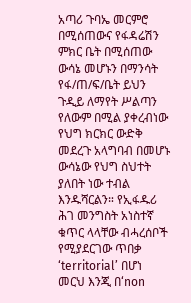አጣሪ ጉባኤ መርምሮ በሚሰጠውና የፋዳሬሽን ምክር ቤት በሚሰጠው ውሳኔ መሆኑን በማንሳት የፋ/ጠ/ፍ/ቤት ይህን ጉዲይ ለማየት ሥልጣን የለውም በሚል ያቀረብነው የህግ ክርክር ውድቅ መደረጉ አላግባብ በመሆኑ ውሳኔው የህግ ስህተት ያለበት ነው ተብል እንዱሻርልን። የኢፋዱሪ ሕገ መንግስት አነስተኛ ቁጥር ላላቸው ብሓረሰቦች የሚያደርገው ጥበቃ ‘territorial’ በሆነ መርህ እንጂ በ‘non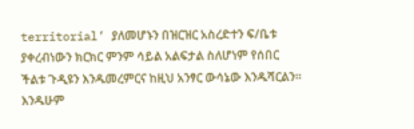territorial’ ያለመሆኑን በዝርዝር አስረድተን ፍ/ቤቱ ያቀረብነውን ክርክር ምንም ሳይል አልፍታል ስለሆነም የሰበር ችልቱ ጉዲዩን እንዱመረምርና ከዚህ አንፃር ውሳኔው እንዱሻርልን።
እንዱሁም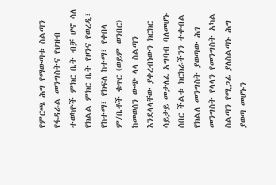የምርጫ ሕግ የማውጣቱ ስልጣን የፋዳራል መንግስትና የህዝብ ተወካዮች ምክር ቤት ብቻ ሆኖ ሳለ የክልል ምክር ቤት የዞንና የወረዲ፣ የከተማ፣ የክፍለ ከተማ፣ የቀበላ ም/ቤቶች ቁጥር (ወይም ወንበር) ከመወሰን ውጭ ላላ ስልጣን እንደላላቸው ያቀረብነውን ክርክር ሳይታይ መታለፈ አግባብ ባለመሆኑ ሰበር ችልቱ ክርክራችንን ተቀብል የክልለ መንግስት ያወጣው ሕገ መንግስት የላላን የመንግስት አካል ስልጣን የሚጋፊ ያለስልጣኑ ሕግ ያወጣ መሆኑን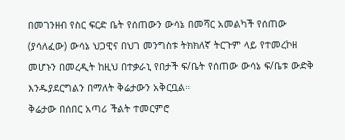በመገንዘብ የስር ፍርድ ቤት የሰጠውን ውሳኔ በመሻር አመልካች የሰጠው (ያሳለፈው) ውሳኔ ህጋዊና በህገ መንግስቱ ትክክለኛ ትርጉም ላይ የተመረኮዘ መሆኑን በመረዲት ከዚህ በተቃራኒ የበታች ፍ/ቤት የሰጠው ውሳኔ ፍ/ቤቱ ውድቅ እንዱያደርግልን በማለት ቅሬታውን አቅርቧል።
ቅሬታው በሰበር አጣሪ ችልት ተመርምሮ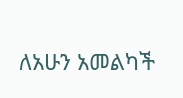ለአሁን አመልካች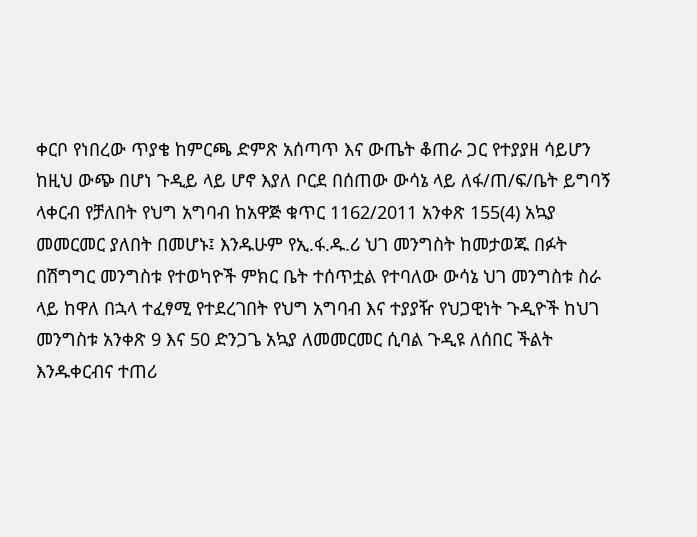ቀርቦ የነበረው ጥያቄ ከምርጫ ድምጽ አሰጣጥ እና ውጤት ቆጠራ ጋር የተያያዘ ሳይሆን ከዚህ ውጭ በሆነ ጉዲይ ላይ ሆኖ እያለ ቦርደ በሰጠው ውሳኔ ላይ ለፋ/ጠ/ፍ/ቤት ይግባኝ ላቀርብ የቻለበት የህግ አግባብ ከአዋጅ ቁጥር 1162/2011 አንቀጽ 155(4) አኳያ መመርመር ያለበት በመሆኑ፤ እንዱሁም የኢ.ፋ.ዱ.ሪ ህገ መንግስት ከመታወጁ በፉት በሽግግር መንግስቱ የተወካዮች ምክር ቤት ተሰጥቷል የተባለው ውሳኔ ህገ መንግስቱ ስራ ላይ ከዋለ በኋላ ተፈፃሚ የተደረገበት የህግ አግባብ እና ተያያዥ የህጋዊነት ጉዲዮች ከህገ መንግስቱ አንቀጽ 9 እና 50 ድንጋጌ አኳያ ለመመርመር ሲባል ጉዲዩ ለሰበር ችልት እንዱቀርብና ተጠሪ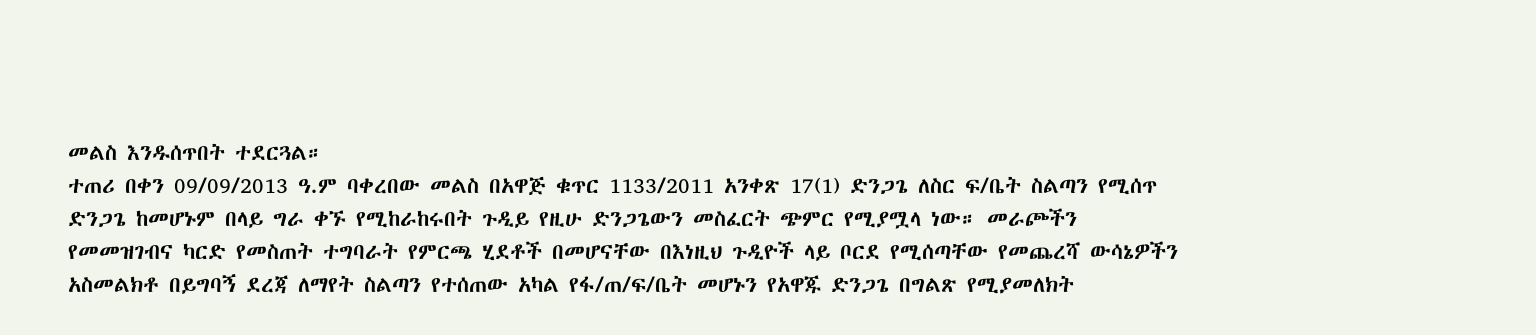መልስ እንዱሰጥበት ተደርጓል።
ተጠሪ በቀን 09/09/2013 ዓ.ም ባቀረበው መልስ በአዋጅ ቁጥር 1133/2011 አንቀጽ 17(1) ድንጋጌ ለስር ፍ/ቤት ስልጣን የሚሰጥ ድንጋጌ ከመሆኑም በላይ ግራ ቀኙ የሚከራከሩበት ጉዲይ የዚሁ ድንጋጌውን መስፈርት ጭምር የሚያሟላ ነው። መራጮችን የመመዝገብና ካርድ የመስጠት ተግባራት የምርጫ ሂደቶች በመሆናቸው በእነዚህ ጉዲዮች ላይ ቦርደ የሚሰጣቸው የመጨረሻ ውሳኔዎችን አስመልክቶ በይግባኝ ደረጃ ለማየት ስልጣን የተሰጠው አካል የፋ/ጠ/ፍ/ቤት መሆኑን የአዋጁ ድንጋጌ በግልጽ የሚያመለክት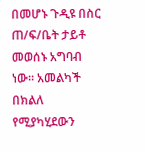በመሆኑ ጉዲዩ በስር ጠ/ፍ/ቤት ታይቶ መወሰኑ አግባብ ነው። አመልካች በክልለ የሚያካሂደውን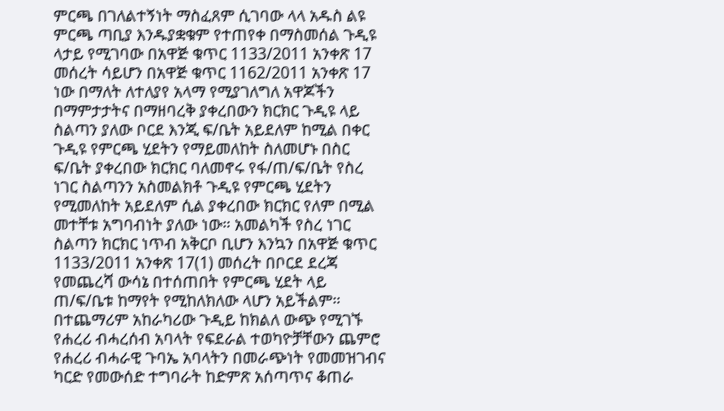ምርጫ በገለልተኝነት ማስፈጸም ሲገባው ላላ አዱስ ልዩ ምርጫ ጣቢያ እንዱያቋቁም የተጠየቀ በማስመሰል ጉዲዩ ላታይ የሚገባው በአዋጅ ቁጥር 1133/2011 አንቀጽ 17 መሰረት ሳይሆን በአዋጅ ቁጥር 1162/2011 አንቀጽ 17 ነው በማለት ለተለያየ አላማ የሚያገለግለ አዋጆችን በማምታታትና በማዘባረቅ ያቀረበውን ክርክር ጉዲዩ ላይ ስልጣን ያለው ቦርደ እንጂ ፍ/ቤት አይደለም ከሚል በቀር ጉዲዩ የምርጫ ሂደትን የማይመለከት ስለመሆኑ በስር ፍ/ቤት ያቀረበው ክርክር ባለመኖሩ የፋ/ጠ/ፍ/ቤት የስረ ነገር ስልጣንን አስመልክቶ ጉዲዩ የምርጫ ሂደትን የሚመለከት አይደለም ሲል ያቀረበው ክርክር የለም በሚል መተቸቱ አግባብነት ያለው ነው። አመልካች የስረ ነገር ስልጣን ክርክር ነጥብ አቅርቦ ቢሆን እንኳን በአዋጅ ቁጥር 1133/2011 አንቀጽ 17(1) መሰረት በቦርደ ደረጃ የመጨረሻ ውሳኔ በተሰጠበት የምርጫ ሂደት ላይ ጠ/ፍ/ቤቱ ከማየት የሚከለክለው ላሆን አይችልም። በተጨማሪም አከራካሪው ጉዲይ ከክልለ ውጭ የሚገኙ የሐረሪ ብሓረሰብ አባላት የፍደራል ተወካዮቻቸውን ጨምሮ የሐረሪ ብሓራዊ ጉባኤ አባላትን በመራጭነት የመመዝገብና ካርድ የመውሰድ ተግባራት ከድምጽ አሰጣጥና ቆጠራ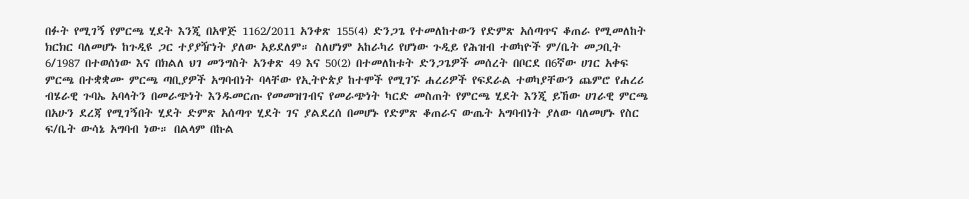በፉት የሚገኝ የምርጫ ሂደት እንጂ በአዋጅ 1162/2011 አንቀጽ 155(4) ድንጋጌ የተመለከተውን የድምጽ አሰጣጥና ቆጠራ የሚመለከት ክርክር ባለመሆኑ ከጉዲዩ ጋር ተያያዥነት ያለው አይደለም። ስለሆነም አከራካሪ የሆነው ጉዲይ የሕዝብ ተወካዮች ም/ቤት መጋቢት 6/1987 በተወሰነው እና በክልለ ህገ መንግስት አንቀጽ 49 እና 50(2) በተመለከቱት ድንጋጌዎች መሰረት በቦርደ በ6ኛው ሀገር አቀፍ ምርጫ በተቋቋሙ ምርጫ ጣቢያዎች አግባብነት ባላቸው የኢትዮጵያ ከተሞች የሚገኙ ሐረሪዎች የፍደራል ተወካያቸውን ጨምሮ የሐረሪ ብሄራዊ ጉባኤ አባላትን በመራጭነት እንዱመርጡ የመመዝገብና የመራጭነት ካርድ መስጠት የምርጫ ሂደት እንጂ ይኸው ሀገራዊ ምርጫ በአሁን ደረጃ የሚገኝበት ሂደት ድምጽ አሰጣጥ ሂደት ገና ያልደረሰ በመሆኑ የድምጽ ቆጠራና ውጤት አግባብነት ያለው ባለመሆኑ የስር ፍ/ቤት ውሳኔ አግባብ ነው። በልላም በኩል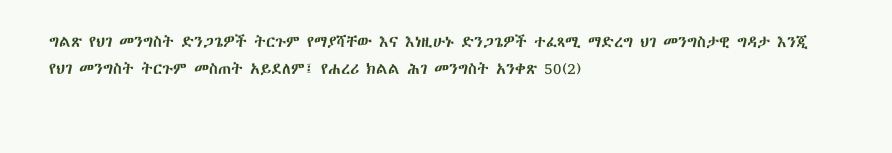ግልጽ የህገ መንግስት ድንጋጌዎች ትርጉም የማያሻቸው እና እነዚሁኑ ድንጋጌዎች ተፈጻሚ ማድረግ ህገ መንግስታዊ ግዳታ እንጂ የህገ መንግስት ትርጉም መስጠት አይደለም፤ የሐረሪ ክልል ሕገ መንግስት አንቀጽ 50(2)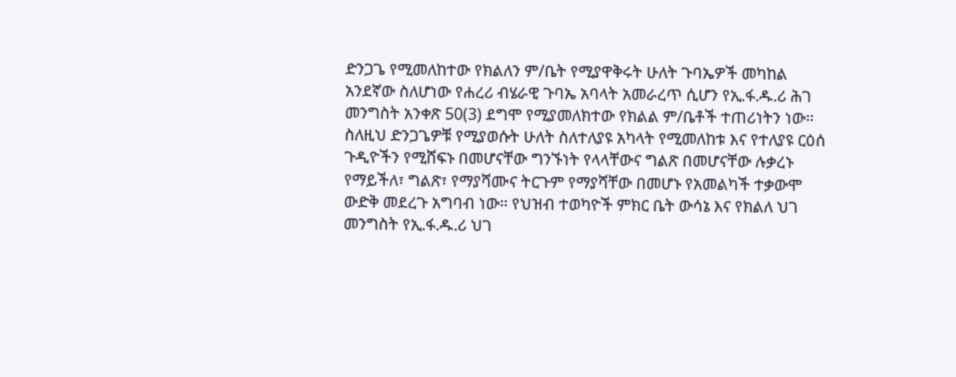ድንጋጌ የሚመለከተው የክልለን ም/ቤት የሚያዋቅሩት ሁለት ጉባኤዎች መካከል አንደኛው ስለሆነው የሐረሪ ብሄራዊ ጉባኤ አባላት አመራረጥ ሲሆን የኢ.ፋ.ዱ.ሪ ሕገ መንግስት አንቀጽ 50(3) ደግሞ የሚያመለክተው የክልል ም/ቤቶች ተጠሪነትን ነው። ስለዚህ ድንጋጌዎቹ የሚያወሱት ሁለት ስለተለያዩ አካላት የሚመለከቱ እና የተለያዩ ርዕሰ ጉዲዮችን የሚሸፍኑ በመሆናቸው ግንኙነት የላላቸውና ግልጽ በመሆናቸው ሉቃረኑ የማይችለ፣ ግልጽ፣ የማያሻሙና ትርጉም የማያሻቸው በመሆኑ የአመልካች ተቃውሞ ውድቅ መደረጉ አግባብ ነው። የህዝብ ተወካዮች ምክር ቤት ውሳኔ እና የክልለ ህገ መንግስት የኢ.ፋ.ዱ.ሪ ህገ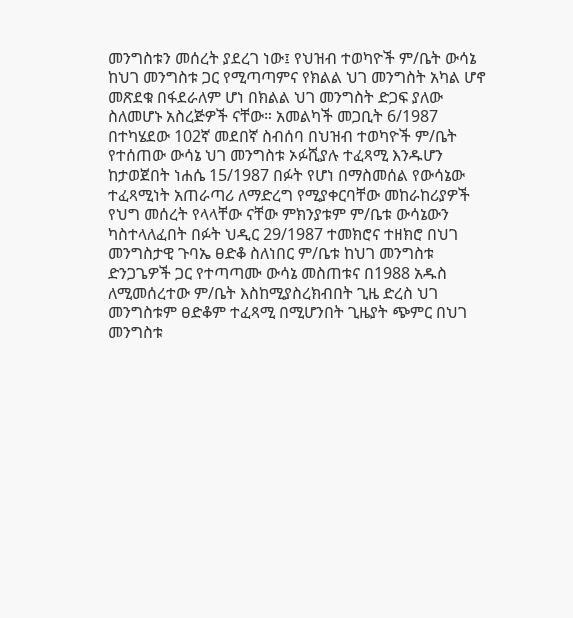መንግስቱን መሰረት ያደረገ ነው፤ የህዝብ ተወካዮች ም/ቤት ውሳኔ ከህገ መንግስቱ ጋር የሚጣጣምና የክልል ህገ መንግስት አካል ሆኖ መጽደቁ በፋደራለም ሆነ በክልል ህገ መንግስት ድጋፍ ያለው ስለመሆኑ አስረጅዎች ናቸው። አመልካች መጋቢት 6/1987 በተካሄደው 102ኛ መደበኛ ስብሰባ በህዝብ ተወካዮች ም/ቤት የተሰጠው ውሳኔ ህገ መንግስቱ ኦፉሺያሉ ተፈጻሚ እንዱሆን ከታወጀበት ነሐሴ 15/1987 በፉት የሆነ በማስመሰል የውሳኔው ተፈጻሚነት አጠራጣሪ ለማድረግ የሚያቀርባቸው መከራከሪያዎች የህግ መሰረት የላላቸው ናቸው ምክንያቱም ም/ቤቱ ውሳኔውን ካስተላለፈበት በፉት ህዲር 29/1987 ተመክሮና ተዘክሮ በህገ መንግስታዊ ጉባኤ ፀድቆ ስለነበር ም/ቤቱ ከህገ መንግስቱ ድንጋጌዎች ጋር የተጣጣሙ ውሳኔ መስጠቱና በ1988 አዱስ ለሚመሰረተው ም/ቤት እስከሚያስረክብበት ጊዜ ድረስ ህገ መንግስቱም ፀድቆም ተፈጻሚ በሚሆንበት ጊዜያት ጭምር በህገ መንግስቱ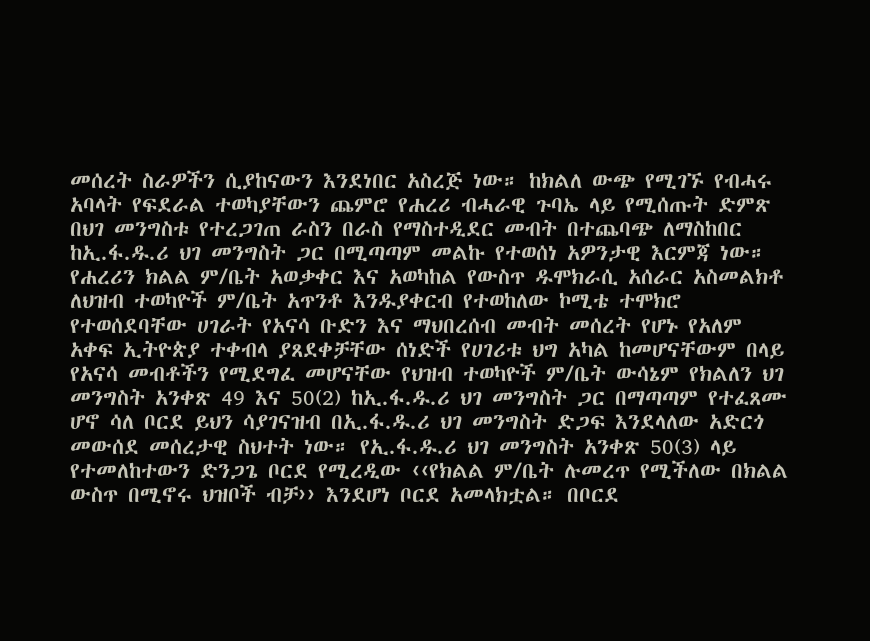መሰረት ስራዎችን ሲያከናውን እንደነበር አስረጅ ነው። ከክልለ ውጭ የሚገኙ የብሓሩ አባላት የፍደራል ተወካያቸውን ጨምሮ የሐረሪ ብሓራዊ ጉባኤ ላይ የሚሰጡት ድምጽ በህገ መንግስቱ የተረጋገጠ ራስን በራስ የማስተዲደር መብት በተጨባጭ ለማስከበር ከኢ.ፋ.ዱ.ሪ ህገ መንግስት ጋር በሚጣጣም መልኩ የተወሰነ አዎንታዊ እርምጃ ነው። የሐረሪን ክልል ም/ቤት አወቃቀር እና አወካከል የውስጥ ዱሞክራሲ አሰራር አስመልክቶ ለህዝብ ተወካዮች ም/ቤት አጥንቶ እንዱያቀርብ የተወከለው ኮሚቴ ተሞክሮ የተወሰደባቸው ሀገራት የአናሳ ቡድን እና ማህበረሰብ መብት መሰረት የሆኑ የአለም አቀፍ ኢትዮጵያ ተቀብላ ያጸደቀቻቸው ሰነድች የሀገሪቱ ህግ አካል ከመሆናቸውም በላይ የአናሳ መብቶችን የሚደግፈ መሆናቸው የህዝብ ተወካዮች ም/ቤት ውሳኔም የክልለን ህገ መንግስት አንቀጽ 49 እና 50(2) ከኢ.ፋ.ዱ.ሪ ህገ መንግስት ጋር በማጣጣም የተፈጸሙ ሆኖ ሳለ ቦርደ ይህን ሳያገናዝብ በኢ.ፋ.ዱ.ሪ ህገ መንግስት ድጋፍ እንደላለው አድርጎ መውሰደ መሰረታዊ ስህተት ነው። የኢ.ፋ.ዱ.ሪ ህገ መንግስት አንቀጽ 50(3) ላይ የተመለከተውን ድንጋጌ ቦርደ የሚረዲው ‹‹የክልል ም/ቤት ሉመረጥ የሚችለው በክልል ውስጥ በሚኖሩ ህዝቦች ብቻ›› እንደሆነ ቦርደ አመላክቷል። በቦርደ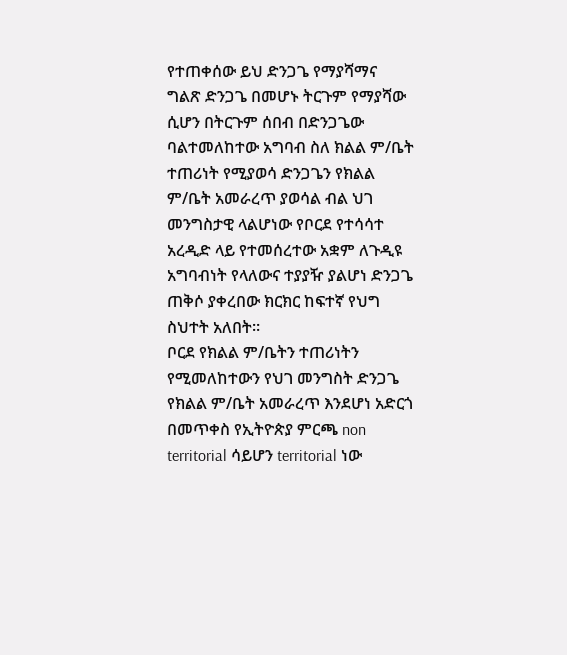የተጠቀሰው ይህ ድንጋጌ የማያሻማና ግልጽ ድንጋጌ በመሆኑ ትርጉም የማያሻው ሲሆን በትርጉም ሰበብ በድንጋጌው ባልተመለከተው አግባብ ስለ ክልል ም/ቤት ተጠሪነት የሚያወሳ ድንጋጌን የክልል ም/ቤት አመራረጥ ያወሳል ብል ህገ መንግስታዊ ላልሆነው የቦርደ የተሳሳተ አረዲድ ላይ የተመሰረተው አቋም ለጉዲዩ አግባብነት የላለውና ተያያዥ ያልሆነ ድንጋጌ ጠቅሶ ያቀረበው ክርክር ከፍተኛ የህግ ስህተት አለበት።
ቦርደ የክልል ም/ቤትን ተጠሪነትን የሚመለከተውን የህገ መንግስት ድንጋጌ የክልል ም/ቤት አመራረጥ እንደሆነ አድርጎ በመጥቀስ የኢትዮጵያ ምርጫ non territorial ሳይሆን territorial ነው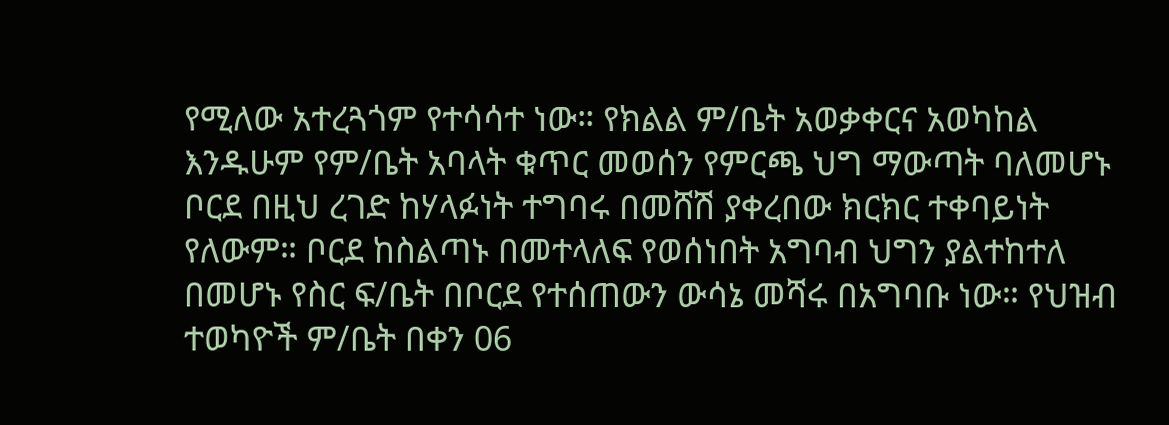የሚለው አተረጓጎም የተሳሳተ ነው። የክልል ም/ቤት አወቃቀርና አወካከል እንዱሁም የም/ቤት አባላት ቁጥር መወሰን የምርጫ ህግ ማውጣት ባለመሆኑ ቦርደ በዚህ ረገድ ከሃላፉነት ተግባሩ በመሸሽ ያቀረበው ክርክር ተቀባይነት የለውም። ቦርደ ከስልጣኑ በመተላለፍ የወሰነበት አግባብ ህግን ያልተከተለ በመሆኑ የስር ፍ/ቤት በቦርደ የተሰጠውን ውሳኔ መሻሩ በአግባቡ ነው። የህዝብ ተወካዮች ም/ቤት በቀን 06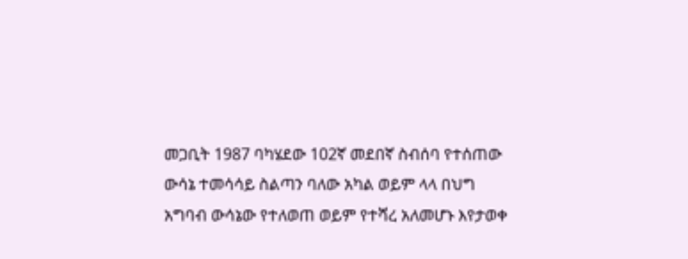መጋቢት 1987 ባካሄደው 102ኛ መደበኛ ስብሰባ የተሰጠው ውሳኔ ተመሳሳይ ስልጣን ባለው አካል ወይም ላላ በህግ አግባብ ውሳኔው የተለወጠ ወይም የተሻረ አለመሆኑ እየታወቀ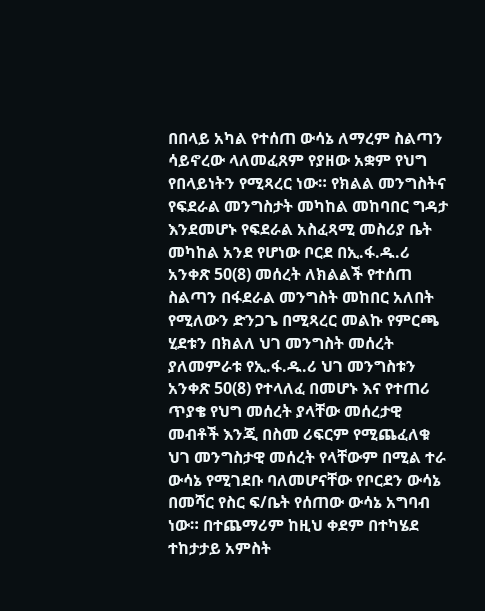በበላይ አካል የተሰጠ ውሳኔ ለማረም ስልጣን ሳይኖረው ላለመፈጸም የያዘው አቋም የህግ የበላይነትን የሚጻረር ነው። የክልል መንግስትና የፍደራል መንግስታት መካከል መከባበር ግዳታ እንደመሆኑ የፍደራል አስፈጻሚ መስሪያ ቤት መካከል አንደ የሆነው ቦርደ በኢ.ፋ.ዱ.ሪ አንቀጽ 50(8) መሰረት ለክልልች የተሰጠ ስልጣን በፋደራል መንግስት መከበር አለበት የሚለውን ድንጋጌ በሚጻረር መልኩ የምርጫ ሂደቱን በክልለ ህገ መንግስት መሰረት ያለመምራቱ የኢ.ፋ.ዱ.ሪ ህገ መንግስቱን አንቀጽ 50(8) የተላለፈ በመሆኑ እና የተጠሪ ጥያቄ የህግ መሰረት ያላቸው መሰረታዊ መብቶች እንጂ በስመ ሪፍርም የሚጨፈለቁ ህገ መንግስታዊ መሰረት የላቸውም በሚል ተራ ውሳኔ የሚገደቡ ባለመሆናቸው የቦርደን ውሳኔ በመሻር የስር ፍ/ቤት የሰጠው ውሳኔ አግባብ ነው። በተጨማሪም ከዚህ ቀደም በተካሄደ ተከታታይ አምስት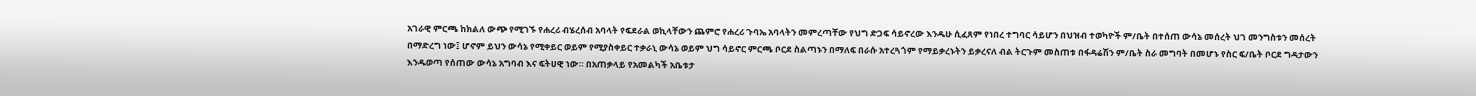አገራዊ ምርጫ ከክልለ ውጭ የሚገኙ የሐረሪ ብሄረሰብ አባላት የፍደራል ወኪላቸውን ጨምሮ የሐረሪ ጉባኤ አባላትን መምረጣቸው የህግ ድጋፍ ሳይኖረው እንዱሁ ሲፈጸም የነበረ ተግባር ሳይሆን በህዝብ ተወካዮች ም/ቤት በተሰጠ ውሳኔ መሰረት ህገ መንግስቱን መሰረት በማድረግ ነው፤ ሆኖም ይህን ውሳኔ የሚቀይር ወይም የሚያስቀይር ተቃራኒ ውሳኔ ወይም ህግ ሳይኖር ምርጫ ቦርደ ስልጣኑን በማለፍ በራሱ አተረጓጎም የማይቃረኑትን ይቃረናለ ብል ትርጉም መስጠቱ በፋዳሬሽን ም/ቤት ስራ መግባት በመሆኑ የስር ፍ/ቤት ቦርደ ግዳታውን እንዱወጣ የሰጠው ውሳኔ አግባብ እና ፍትሀዊ ነው። በአጠቃላይ የአመልካች አቤቱታ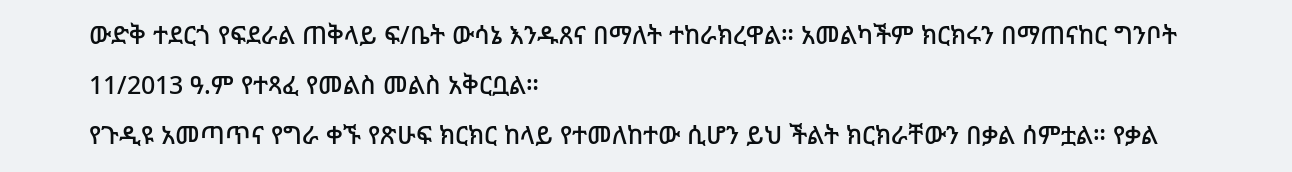ውድቅ ተደርጎ የፍደራል ጠቅላይ ፍ/ቤት ውሳኔ እንዱጸና በማለት ተከራክረዋል። አመልካችም ክርክሩን በማጠናከር ግንቦት 11/2013 ዓ.ም የተጻፈ የመልስ መልስ አቅርቧል።
የጉዲዩ አመጣጥና የግራ ቀኙ የጽሁፍ ክርክር ከላይ የተመለከተው ሲሆን ይህ ችልት ክርክራቸውን በቃል ሰምቷል። የቃል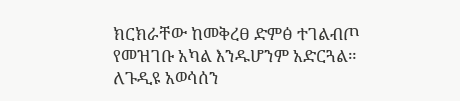ክርክራቸው ከመቅረፀ ድምፅ ተገልብጦ የመዝገቡ አካል እንዱሆንም አድርጓል። ለጉዲዩ አወሳሰን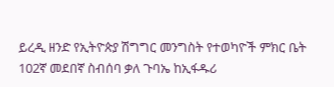ይረዲ ዘንድ የኢትዮጵያ ሽግግር መንግስት የተወካዮች ምክር ቤት 102ኛ መደበኛ ስብሰባ ቃለ ጉባኤ ከኢፋዱሪ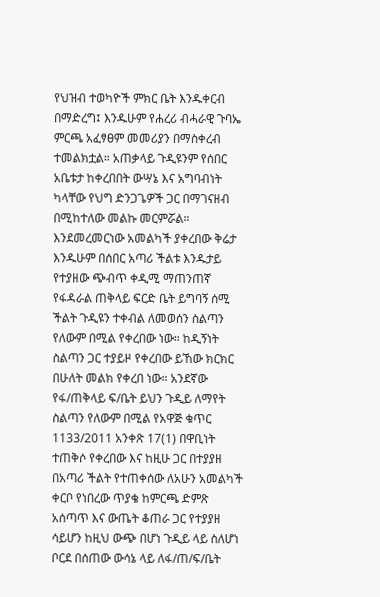የህዝብ ተወካዮች ምክር ቤት እንዱቀርብ በማድረግ፤ እንዱሁም የሐረሪ ብሓራዊ ጉባኤ ምርጫ አፈፃፀም መመሪያን በማስቀረብ ተመልክቷል። አጠቃላይ ጉዲዩንም የሰበር አቤቱታ ከቀረበበት ውሣኔ እና አግባብነት ካላቸው የህግ ድንጋጌዎች ጋር በማገናዘብ በሚከተለው መልኩ መርምሯል።
እንደመረመርነው አመልካች ያቀረበው ቅሬታ እንዱሁም በሰበር አጣሪ ችልቱ እንዱታይ የተያዘው ጭብጥ ቀዲሚ ማጠንጠኛ የፋዳራል ጠቅላይ ፍርድ ቤት ይግባኝ ሰሚ ችልት ጉዲዩን ተቀብል ለመወሰን ስልጣን የለውም በሚል የቀረበው ነው። ከዲኝነት ስልጣን ጋር ተያይዞ የቀረበው ይኸው ክርክር በሁለት መልክ የቀረበ ነው። አንደኛው የፋ/ጠቅላይ ፍ/ቤት ይህን ጉዲይ ለማየት ስልጣን የለውም በሚል የአዋጅ ቁጥር 1133/2011 አንቀጽ 17(1) በዋቢነት ተጠቅሶ የቀረበው እና ከዚሁ ጋር በተያያዘ በአጣሪ ችልት የተጠቀሰው ለአሁን አመልካች ቀርቦ የነበረው ጥያቄ ከምርጫ ድምጽ አሰጣጥ እና ውጤት ቆጠራ ጋር የተያያዘ ሳይሆን ከዚህ ውጭ በሆነ ጉዲይ ላይ ስለሆነ ቦርደ በሰጠው ውሳኔ ላይ ለፋ/ጠ/ፍ/ቤት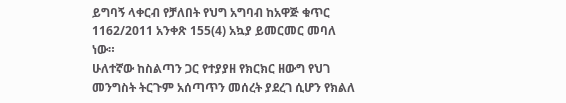ይግባኝ ላቀርብ የቻለበት የህግ አግባብ ከአዋጅ ቁጥር 1162/2011 አንቀጽ 155(4) አኳያ ይመርመር መባለ ነው።
ሁለተኛው ከስልጣን ጋር የተያያዘ የክርክር ዘውግ የህገ መንግስት ትርጉም አሰጣጥን መሰረት ያደረገ ሲሆን የክልለ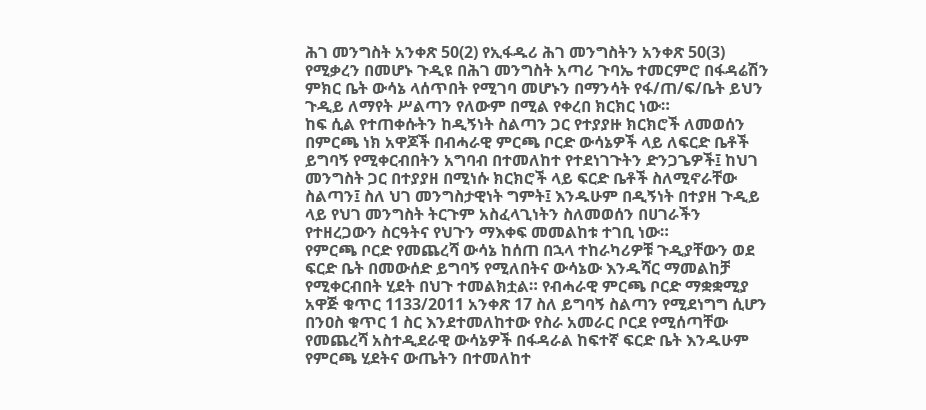ሕገ መንግስት አንቀጽ 50(2) የኢፋዱሪ ሕገ መንግስትን አንቀጽ 50(3) የሚቃረን በመሆኑ ጉዲዩ በሕገ መንግስት አጣሪ ጉባኤ ተመርምሮ በፋዳሬሽን ምክር ቤት ውሳኔ ላሰጥበት የሚገባ መሆኑን በማንሳት የፋ/ጠ/ፍ/ቤት ይህን ጉዲይ ለማየት ሥልጣን የለውም በሚል የቀረበ ክርክር ነው።
ከፍ ሲል የተጠቀሱትን ከዲኝነት ስልጣን ጋር የተያያዙ ክርክሮች ለመወሰን በምርጫ ነክ አዋጆች በብሓራዊ ምርጫ ቦርድ ውሳኔዎች ላይ ለፍርድ ቤቶች ይግባኝ የሚቀርብበትን አግባብ በተመለከተ የተደነገጉትን ድንጋጌዎች፤ ከህገ መንግስት ጋር በተያያዘ በሚነሱ ክርክሮች ላይ ፍርድ ቤቶች ስለሚኖራቸው ስልጣን፤ ስለ ህገ መንግስታዊነት ግምት፤ እንዱሁም በዲኝነት በተያዘ ጉዲይ ላይ የህገ መንግስት ትርጉም አስፈላጊነትን ስለመወሰን በሀገራችን የተዘረጋውን ስርዓትና የህጉን ማእቀፍ መመልከቱ ተገቢ ነው።
የምርጫ ቦርድ የመጨረሻ ውሳኔ ከሰጠ በኋላ ተከራካሪዎቹ ጉዲያቸውን ወደ ፍርድ ቤት በመውሰድ ይግባኝ የሚለበትና ውሳኔው እንዱሻር ማመልከቻ የሚቀርብበት ሂደት በህጉ ተመልክቷል። የብሓራዊ ምርጫ ቦርድ ማቋቋሚያ አዋጅ ቁጥር 1133/2011 አንቀጽ 17 ስለ ይግባኝ ስልጣን የሚደነግግ ሲሆን በንዐስ ቁጥር 1 ስር እንደተመለከተው የስራ አመራር ቦርደ የሚሰጣቸው የመጨረሻ አስተዲደራዊ ውሳኔዎች በፋዳራል ከፍተኛ ፍርድ ቤት እንዱሁም የምርጫ ሂደትና ውጤትን በተመለከተ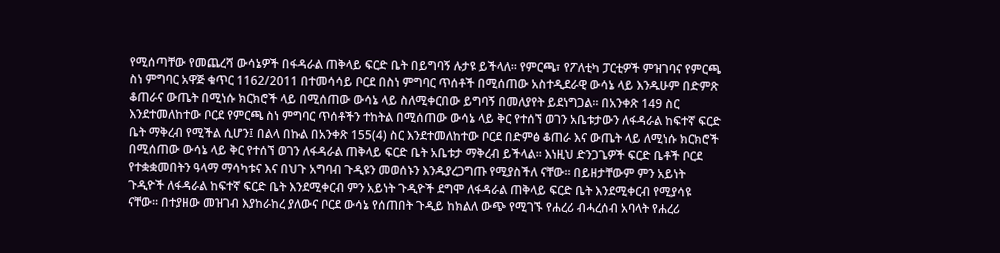የሚሰጣቸው የመጨረሻ ውሳኔዎች በፋዳራል ጠቅላይ ፍርድ ቤት በይግባኝ ሉታዩ ይችላለ። የምርጫ፣ የፖለቲካ ፓርቲዎች ምዝገባና የምርጫ ስነ ምግባር አዋጅ ቁጥር 1162/2011 በተመሳሳይ ቦርደ በስነ ምግባር ጥሰቶች በሚሰጠው አስተዲደራዊ ውሳኔ ላይ እንዱሁም በድምጽ ቆጠራና ውጤት በሚነሱ ክርክሮች ላይ በሚሰጠው ውሳኔ ላይ ስለሚቀርበው ይግባኝ በመለያየት ይደነግጋል። በአንቀጽ 149 ስር እንደተመለከተው ቦርደ የምርጫ ስነ ምግባር ጥሰቶችን ተከትል በሚሰጠው ውሳኔ ላይ ቅር የተሰኘ ወገን አቤቱታውን ለፋዳራል ከፍተኛ ፍርድ ቤት ማቅረብ የሚችል ሲሆን፤ በልላ በኩል በአንቀጽ 155(4) ስር እንደተመለከተው ቦርደ በድምፅ ቆጠራ እና ውጤት ላይ ለሚነሱ ክርክሮች በሚሰጠው ውሳኔ ላይ ቅር የተሰኘ ወገን ለፋዳራል ጠቅላይ ፍርድ ቤት አቤቱታ ማቅረብ ይችላል። እነዚህ ድንጋጌዎች ፍርድ ቤቶች ቦርደ የተቋቋመበትን ዓላማ ማሳካቱና እና በህጉ አግባብ ጉዲዩን መወሰኑን እንዱያረጋግጡ የሚያስችለ ናቸው። በይዘታቸውም ምን አይነት ጉዲዮች ለፋዳራል ከፍተኛ ፍርድ ቤት እንደሚቀርብ ምን አይነት ጉዲዮች ደግሞ ለፋዳራል ጠቅላይ ፍርድ ቤት እንደሚቀርብ የሚያሳዩ ናቸው። በተያዘው መዝገብ እያከራከረ ያለውና ቦርደ ውሳኔ የሰጠበት ጉዲይ ከክልለ ውጭ የሚገኙ የሐረሪ ብሓረሰብ አባላት የሐረሪ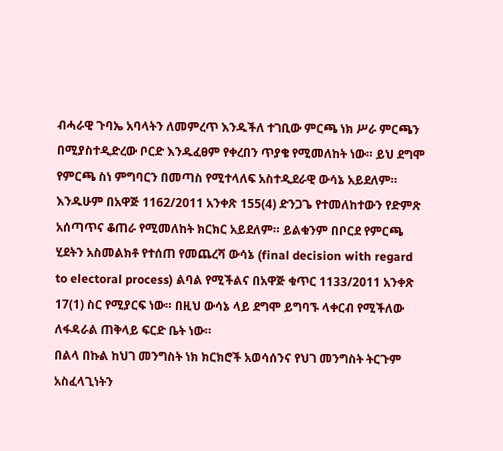ብሓራዊ ጉባኤ አባላትን ለመምረጥ እንዱችለ ተገቢው ምርጫ ነክ ሥራ ምርጫን በሚያስተዲድረው ቦርድ እንዱፈፀም የቀረበን ጥያቄ የሚመለከት ነው። ይህ ደግሞ የምርጫ ስነ ምግባርን በመጣስ የሚተላለፍ አስተዲደራዊ ውሳኔ አይደለም። እንዱሁም በአዋጅ 1162/2011 አንቀጽ 155(4) ድንጋጌ የተመለከተውን የድምጽ አሰጣጥና ቆጠራ የሚመለከት ክርክር አይደለም። ይልቁንም በቦርደ የምርጫ ሂደትን አስመልክቶ የተሰጠ የመጨረሻ ውሳኔ (final decision with regard to electoral process) ልባል የሚችልና በአዋጅ ቁጥር 1133/2011 አንቀጽ 17(1) ስር የሚያርፍ ነው። በዚህ ውሳኔ ላይ ደግሞ ይግባኙ ላቀርብ የሚችለው ለፋዳራል ጠቅላይ ፍርድ ቤት ነው።
በልላ በኩል ከህገ መንግስት ነክ ክርክሮች አወሳሰንና የህገ መንግስት ትርጉም አስፈላጊነትን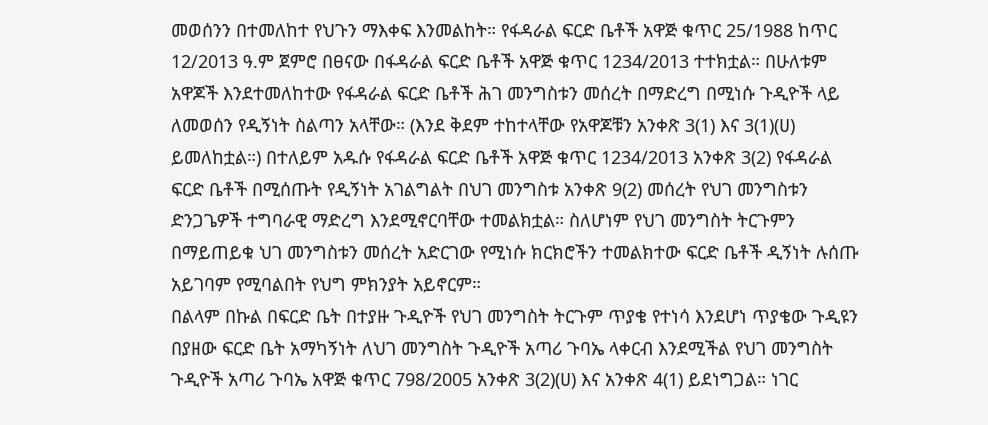መወሰንን በተመለከተ የህጉን ማእቀፍ እንመልከት። የፋዳራል ፍርድ ቤቶች አዋጅ ቁጥር 25/1988 ከጥር 12/2013 ዓ.ም ጀምሮ በፀናው በፋዳራል ፍርድ ቤቶች አዋጅ ቁጥር 1234/2013 ተተክቷል። በሁለቱም አዋጆች እንደተመለከተው የፋዳራል ፍርድ ቤቶች ሕገ መንግስቱን መሰረት በማድረግ በሚነሱ ጉዲዮች ላይ ለመወሰን የዲኝነት ስልጣን አላቸው። (እንደ ቅደም ተከተላቸው የአዋጆቹን አንቀጽ 3(1) እና 3(1)(ሀ) ይመለከቷል።) በተለይም አዱሱ የፋዳራል ፍርድ ቤቶች አዋጅ ቁጥር 1234/2013 አንቀጽ 3(2) የፋዳራል ፍርድ ቤቶች በሚሰጡት የዲኝነት አገልግልት በህገ መንግስቱ አንቀጽ 9(2) መሰረት የህገ መንግስቱን ድንጋጌዎች ተግባራዊ ማድረግ እንደሚኖርባቸው ተመልክቷል። ስለሆነም የህገ መንግስት ትርጉምን በማይጠይቁ ህገ መንግስቱን መሰረት አድርገው የሚነሱ ክርክሮችን ተመልክተው ፍርድ ቤቶች ዲኝነት ሉሰጡ አይገባም የሚባልበት የህግ ምክንያት አይኖርም።
በልላም በኩል በፍርድ ቤት በተያዙ ጉዲዮች የህገ መንግስት ትርጉም ጥያቄ የተነሳ እንደሆነ ጥያቄው ጉዲዩን በያዘው ፍርድ ቤት አማካኝነት ለህገ መንግስት ጉዲዮች አጣሪ ጉባኤ ላቀርብ እንደሚችል የህገ መንግስት ጉዲዮች አጣሪ ጉባኤ አዋጅ ቁጥር 798/2005 አንቀጽ 3(2)(ሀ) እና አንቀጽ 4(1) ይደነግጋል። ነገር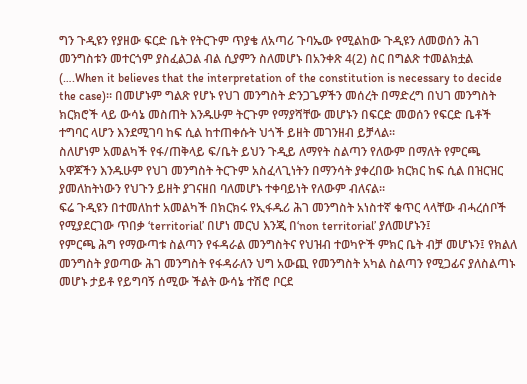ግን ጉዲዩን የያዘው ፍርድ ቤት የትርጉም ጥያቄ ለአጣሪ ጉባኤው የሚልከው ጉዲዩን ለመወሰን ሕገ መንግስቱን መተርጎም ያስፈልጋል ብል ሲያምን ስለመሆኑ በአንቀጽ 4(2) ስር በግልጽ ተመልክቷል (….When it believes that the interpretation of the constitution is necessary to decide the case)። በመሆኑም ግልጽ የሆኑ የህገ መንግስት ድንጋጌዎችን መሰረት በማድረግ በህገ መንግስት ክርክሮች ላይ ውሳኔ መስጠት እንዱሁም ትርጉም የማያሻቸው መሆኑን በፍርድ መወሰን የፍርድ ቤቶች ተግባር ላሆን እንደሚገባ ከፍ ሲል ከተጠቀሱት ህጎች ይዘት መገንዘብ ይቻላል።
ስለሆነም አመልካች የፋ/ጠቅላይ ፍ/ቤት ይህን ጉዲይ ለማየት ስልጣን የለውም በማለት የምርጫ አዋጆችን እንዱሁም የህገ መንግስት ትርጉም አስፈላጊነትን በማንሳት ያቀረበው ክርክር ከፍ ሲል በዝርዝር ያመለከትነውን የህጉን ይዘት ያገናዘበ ባለመሆኑ ተቀባይነት የለውም ብለናል።
ፍሬ ጉዲዩን በተመለከተ አመልካች በክርክሩ የኢፋዱሪ ሕገ መንግስት አነስተኛ ቁጥር ላላቸው ብሓረሰቦች የሚያደርገው ጥበቃ ‘territorial’ በሆነ መርህ እንጂ በ‘non territorial’ ያለመሆኑን፤
የምርጫ ሕግ የማውጣቱ ስልጣን የፋዳራል መንግስትና የህዝብ ተወካዮች ምክር ቤት ብቻ መሆኑን፤ የክልለ መንግስት ያወጣው ሕገ መንግስት የፋዳራለን ህግ አውጪ የመንግስት አካል ስልጣን የሚጋፊና ያለስልጣኑ መሆኑ ታይቶ የይግባኝ ሰሚው ችልት ውሳኔ ተሽሮ ቦርደ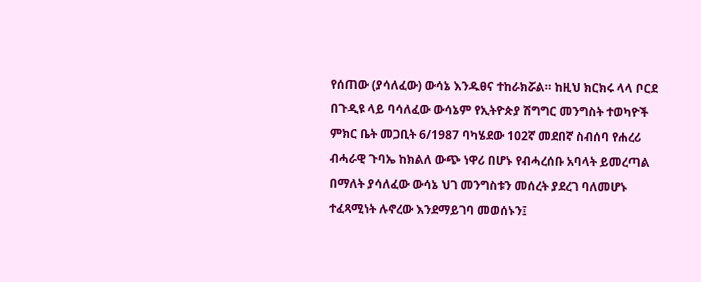የሰጠው (ያሳለፈው) ውሳኔ እንዱፀና ተከራክሯል። ከዚህ ክርክሩ ላላ ቦርደ በጉዲዩ ላይ ባሳለፈው ውሳኔም የኢትዮጵያ ሽግግር መንግስት ተወካዮች ምክር ቤት መጋቢት 6/1987 ባካሄደው 102ኛ መደበኛ ስብሰባ የሐረሪ ብሓራዊ ጉባኤ ከክልለ ውጭ ነዋሪ በሆኑ የብሓረሰቡ አባላት ይመረጣል በማለት ያሳለፈው ውሳኔ ህገ መንግስቱን መሰረት ያደረገ ባለመሆኑ ተፈጻሚነት ሉኖረው እንደማይገባ መወሰኑን፤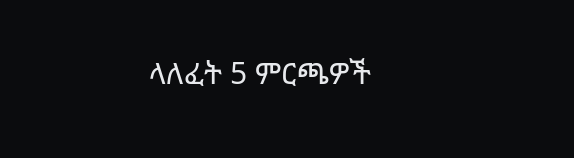ላለፈት 5 ምርጫዎች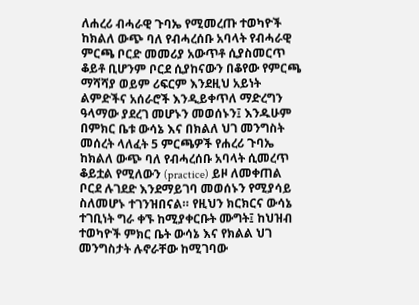ለሐረሪ ብሓራዊ ጉባኤ የሚመረጡ ተወካዮች ከክልለ ውጭ ባለ የብሓረሰቡ አባላት የብሓራዊ ምርጫ ቦርድ መመሪያ አውጥቶ ሲያስመርጥ ቆይቶ ቢሆንም ቦርደ ሲያከናውን በቆየው የምርጫ ማሻሻያ ወይም ሪፍርም እንደዚህ አይነት ልምድችና አሰራሮች እንዲይቀጥለ ማድረግን ዓላማው ያደረገ መሆኑን መወሰኑን፤ እንዱሁም በምክር ቤቱ ውሳኔ እና በክልለ ህገ መንግስት መሰረት ላለፈት 5 ምርጫዎች የሐረሪ ጉባኤ ከክልለ ውጭ ባለ የብሓረሰቡ አባላት ሲመረጥ ቆይቷል የሚለውን (practice) ይዞ ለመቀጠል ቦርደ ሉገደድ እንደማይገባ መወሰኑን የሚያሳይ ስለመሆኑ ተገንዝበናል። የዚህን ክርክርና ውሳኔ ተገቢነት ግራ ቀኙ ከሚያቀርቡት ሙግት፤ ከህዝብ ተወካዮች ምክር ቤት ውሳኔ እና የክልል ህገ መንግስታት ሉኖራቸው ከሚገባው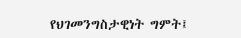የህገመንግስታዊነት ግምት፤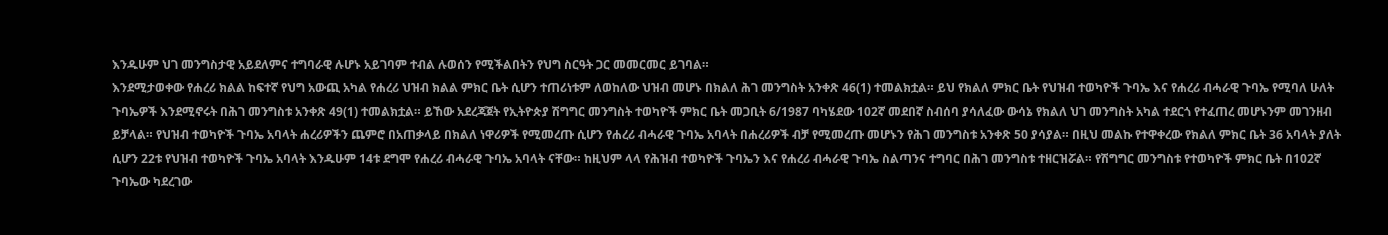እንዱሁም ህገ መንግስታዊ አይደለምና ተግባራዊ ሉሆኑ አይገባም ተብል ሉወሰን የሚችልበትን የህግ ስርዓት ጋር መመርመር ይገባል።
እንደሚታወቀው የሐረሪ ክልል ከፍተኛ የህግ አውጪ አካል የሐረሪ ህዝብ ክልል ምክር ቤት ሲሆን ተጠሪነቱም ለወከለው ህዝብ መሆኑ በክልለ ሕገ መንግስት አንቀጽ 46(1) ተመልክቷል። ይህ የክልለ ምክር ቤት የህዝብ ተወካዮች ጉባኤ እና የሐረሪ ብሓራዊ ጉባኤ የሚባለ ሁለት ጉባኤዎች እንደሚኖሩት በሕገ መንግስቱ አንቀጽ 49(1) ተመልክቷል። ይኸው አደረጃጀት የኢትዮጵያ ሽግግር መንግስት ተወካዮች ምክር ቤት መጋቢት 6/1987 ባካሄደው 102ኛ መደበኛ ስብሰባ ያሳለፈው ውሳኔ የክልለ ህገ መንግስት አካል ተደርጎ የተፈጠረ መሆኑንም መገንዘብ ይቻላል። የህዝብ ተወካዮች ጉባኤ አባላት ሐረሪዎችን ጨምሮ በአጠቃላይ በክልለ ነዋሪዎች የሚመረጡ ሲሆን የሐረሪ ብሓራዊ ጉባኤ አባላት በሐረሪዎች ብቻ የሚመረጡ መሆኑን የሕገ መንግስቱ አንቀጽ 50 ያሳያል። በዚህ መልኩ የተዋቀረው የክልለ ምክር ቤት 36 አባላት ያለት ሲሆን 22ቱ የህዝብ ተወካዮች ጉባኤ አባላት እንዱሁም 14ቱ ደግሞ የሐረሪ ብሓራዊ ጉባኤ አባላት ናቸው። ከዚህም ላላ የሕዝብ ተወካዮች ጉባኤን እና የሐረሪ ብሓራዊ ጉባኤ ስልጣንና ተግባር በሕገ መንግስቱ ተዘርዝሯል። የሽግግር መንግስቱ የተወካዮች ምክር ቤት በ102ኛ ጉባኤው ካደረገው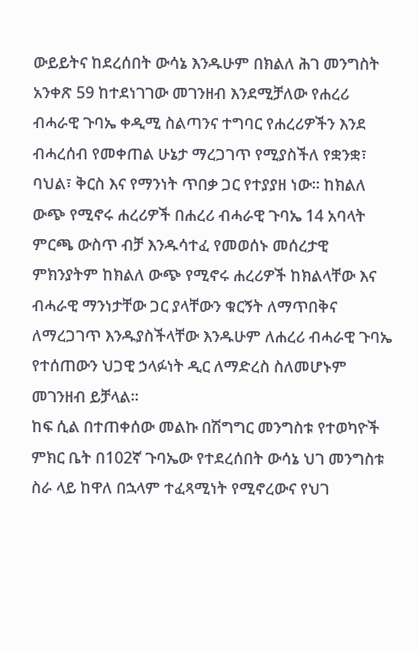ውይይትና ከደረሰበት ውሳኔ እንዱሁም በክልለ ሕገ መንግስት አንቀጽ 59 ከተደነገገው መገንዘብ እንደሚቻለው የሐረሪ ብሓራዊ ጉባኤ ቀዲሚ ስልጣንና ተግባር የሐረሪዎችን እንደ ብሓረሰብ የመቀጠል ሁኔታ ማረጋገጥ የሚያስችለ የቋንቋ፣ ባህል፣ ቅርስ እና የማንነት ጥበቃ ጋር የተያያዘ ነው። ከክልለ ውጭ የሚኖሩ ሐረሪዎች በሐረሪ ብሓራዊ ጉባኤ 14 አባላት ምርጫ ውስጥ ብቻ እንዱሳተፈ የመወሰኑ መሰረታዊ ምክንያትም ከክልለ ውጭ የሚኖሩ ሐረሪዎች ከክልላቸው እና ብሓራዊ ማንነታቸው ጋር ያላቸውን ቁርኝት ለማጥበቅና ለማረጋገጥ እንዱያስችላቸው እንዱሁም ለሐረሪ ብሓራዊ ጉባኤ የተሰጠውን ህጋዊ ኃላፉነት ዲር ለማድረስ ስለመሆኑም መገንዘብ ይቻላል።
ከፍ ሲል በተጠቀሰው መልኩ በሽግግር መንግስቱ የተወካዮች ምክር ቤት በ102ኛ ጉባኤው የተደረሰበት ውሳኔ ህገ መንግስቱ ስራ ላይ ከዋለ በኋላም ተፈጻሚነት የሚኖረውና የህገ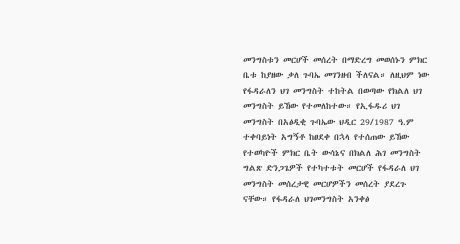መንግስቱን መርሆች መሰረት በማድረግ መወሰኑን ምክር ቤቱ ከያዘው ቃለ ጉባኤ መገንዘብ ችለናል። ለዚህም ነው የፋዳራለን ህገ መንግስት ተከትል በወጣው የክልለ ህገ መንግስት ይኸው የተመለከተው። የኢፋዱሪ ህገ መንግስት በአፅዲቂ ጉባኤው ህዲር 29/1987 ዓ.ም ተቀባይነት አግኝቶ ከፀደቀ በኋላ የተሰጠው ይኸው የተወካዮች ምክር ቤት ውሳኔና በክልለ ሕገ መንግስት ግልጽ ድንጋጌዎች የተካተቱት መርሆች የፋዳራለ ህገ መንግስት መሰረታዊ መርሆዎችን መሰረት ያደረጉ ናቸው። የፋዳራለ ህገመንግስት አንቀፅ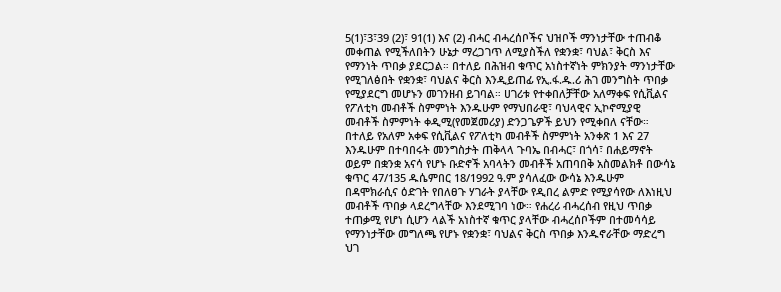5(1)፣3፣39 (2)፣ 91(1) እና (2) ብሓር ብሓረሰቦችና ህዝቦች ማንነታቸው ተጠብቆ መቀጠል የሚችለበትን ሁኔታ ማረጋገጥ ለሚያስችለ የቋንቋ፣ ባህል፣ ቅርስ እና የማንነት ጥበቃ ያደርጋል። በተለይ በሕዝብ ቁጥር አነስተኛነት ምክንያት ማንነታቸው የሚገለፅበት የቋንቋ፣ ባህልና ቅርስ እንዲይጠፊ የኢ.ፋ.ዱ.ሪ ሕገ መንግስት ጥበቃ የሚያደርግ መሆኑን መገንዘብ ይገባል። ሀገሪቱ የተቀበለቻቸው አለማቀፍ የሲቪልና የፖለቲካ መብቶች ስምምነት እንዱሁም የማህበራዊ፣ ባህላዊና ኢኮኖሚያዊ መብቶች ስምምነት ቀዲሚ(የመጀመሪያ) ድንጋጌዎች ይህን የሚቀበለ ናቸው። በተለይ የአለም አቀፍ የሲቪልና የፖለቲካ መብቶች ስምምነት አንቀጽ 1 እና 27 እንዱሁም በተባበሩት መንግስታት ጠቅላላ ጉባኤ በብሓር፣ በጎሳ፣ በሐይማኖት ወይም በቋንቋ አናሳ የሆኑ ቡድኖች አባላትን መብቶች አጠባበቅ አስመልክቶ በውሳኔ ቁጥር 47/135 ዱሴምበር 18/1992 ዓ.ም ያሳለፈው ውሳኔ እንዱሁም በዳሞክራሲና ዕድገት የበለፀጉ ሃገራት ያላቸው የዲበረ ልምድ የሚያሳየው ለእነዚህ መብቶች ጥበቃ ላደረግላቸው እንደሚገባ ነው። የሐረሪ ብሓረሰብ የዚህ ጥበቃ ተጠቃሚ የሆነ ሲሆን ላልች አነስተኛ ቁጥር ያላቸው ብሓረሰቦችም በተመሳሳይ የማንነታቸው መግለጫ የሆኑ የቋንቋ፣ ባህልና ቅርስ ጥበቃ እንዱኖራቸው ማድረግ ህገ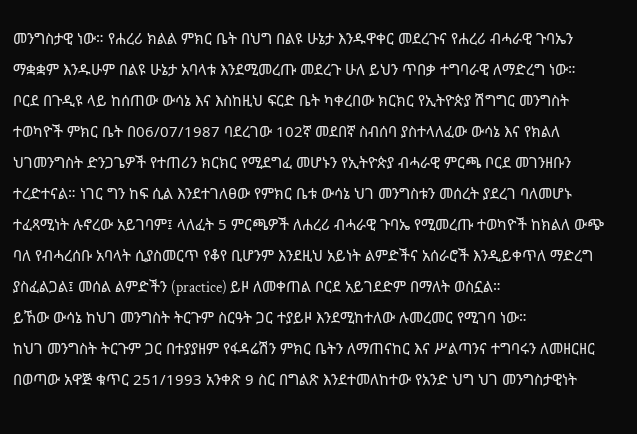መንግስታዊ ነው። የሐረሪ ክልል ምክር ቤት በህግ በልዩ ሁኔታ እንዱዋቀር መደረጉና የሐረሪ ብሓራዊ ጉባኤን ማቋቋም እንዱሁም በልዩ ሁኔታ አባላቱ እንደሚመረጡ መደረጉ ሁለ ይህን ጥበቃ ተግባራዊ ለማድረግ ነው።
ቦርደ በጉዲዩ ላይ ከሰጠው ውሳኔ እና እስከዚህ ፍርድ ቤት ካቀረበው ክርክር የኢትዮጵያ ሽግግር መንግስት ተወካዮች ምክር ቤት በ06/07/1987 ባደረገው 102ኛ መደበኛ ስብሰባ ያስተላለፈው ውሳኔ እና የክልለ ህገመንግስት ድንጋጌዎች የተጠሪን ክርክር የሚደግፈ መሆኑን የኢትዮጵያ ብሓራዊ ምርጫ ቦርደ መገንዘቡን ተረድተናል። ነገር ግን ከፍ ሲል እንደተገለፀው የምክር ቤቱ ውሳኔ ህገ መንግስቱን መሰረት ያደረገ ባለመሆኑ ተፈጻሚነት ሉኖረው አይገባም፤ ላለፈት 5 ምርጫዎች ለሐረሪ ብሓራዊ ጉባኤ የሚመረጡ ተወካዮች ከክልለ ውጭ ባለ የብሓረሰቡ አባላት ሲያስመርጥ የቆየ ቢሆንም እንደዚህ አይነት ልምድችና አሰራሮች እንዲይቀጥለ ማድረግ ያስፈልጋል፤ መሰል ልምድችን (practice) ይዞ ለመቀጠል ቦርደ አይገደድም በማለት ወስኗል።
ይኸው ውሳኔ ከህገ መንግስት ትርጉም ስርዓት ጋር ተያይዞ እንደሚከተለው ሉመረመር የሚገባ ነው።
ከህገ መንግስት ትርጉም ጋር በተያያዘም የፋዳሬሽን ምክር ቤትን ለማጠናከር እና ሥልጣንና ተግባሩን ለመዘርዘር በወጣው አዋጅ ቁጥር 251/1993 አንቀጽ 9 ስር በግልጽ እንደተመለከተው የአንድ ህግ ህገ መንግስታዊነት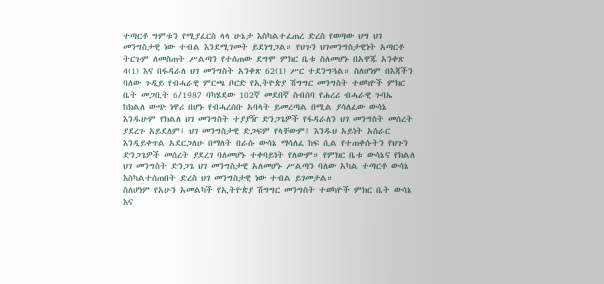ተጣርቶ ግምቱን የሚያፈርስ ላላ ሁኔታ እስካልተፈጠረ ድረስ የወጣው ህግ ህገ መንግስታዊ ነው ተብል እንደሚገመት ይደነግጋል። የህጉን ህገመንግስታዊነት አጣርቶ ትርጉም ለመስጠት ሥልጣን የተሰጠው ደግሞ ምክር ቤቱ ስለመሆኑ በአዋጁ አንቀጽ 4(1) እና በፋዳራለ ህገ መንግስት አንቀጽ 62(1) ሥር ተደንግጓል። ስለሆነም በእጃችን ባለው ጉዲይ የብሓራዊ ምርጫ ቦርድ የኢትዮጵያ ሽግግር መንግስት ተወካዮች ምክር ቤት መጋቢት 6/1987 ባካሄደው 102ኛ መደበኛ ስብሰባ የሐረሪ ብሓራዊ ጉባኤ ከክልለ ውጭ ነዋሪ በሆኑ የብሓረሰቡ አባላት ይመረጣል በሚል ያሳለፈው ውሳኔ እንዱሁም የክልለ ህገ መንግስት ተያያዥ ድንጋጌዎች የፋዳራለን ህገ መንግስት መሰረት ያደረጉ አይደለም፤ ህገ መንግስታዊ ድጋፍም የላቸውም፤ እንዱህ አይነት አሰራር እንዲይቀጥል አደርጋለሁ በማለት በራሱ ውሳኔ ማሳለፈ ከፍ ሲል የተጠቀሱትን የህጉን ድንጋጌዎች መሰረት ያደረገ ባለመሆኑ ተቀባይነት የለውም። የምክር ቤቱ ውሳኔና የክልለ ህገ መንግስት ድንጋጌ ህገ መንግስታዊ አለመሆኑ ሥልጣን ባለው አካል ተጣርቶ ውሳኔ እስካልተሰጠበት ድረስ ህገ መንግስታዊ ነው ተብል ይገመታል።
ስለሆነም የአሁን አመልካች የኢትዮጵያ ሽግግር መንግስት ተወካዮች ምክር ቤት ውሳኔ እና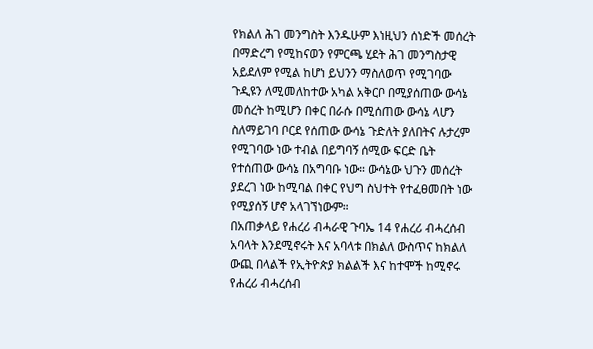የክልለ ሕገ መንግስት እንዱሁም እነዚህን ሰነድች መሰረት በማድረግ የሚከናወን የምርጫ ሂደት ሕገ መንግስታዊ አይደለም የሚል ከሆነ ይህንን ማስለወጥ የሚገባው ጉዲዩን ለሚመለከተው አካል አቅርቦ በሚያሰጠው ውሳኔ መሰረት ከሚሆን በቀር በራሱ በሚሰጠው ውሳኔ ላሆን ስለማይገባ ቦርደ የሰጠው ውሳኔ ጉድለት ያለበትና ሉታረም የሚገባው ነው ተብል በይግባኝ ሰሚው ፍርድ ቤት የተሰጠው ውሳኔ በአግባቡ ነው። ውሳኔው ህጉን መሰረት ያደረገ ነው ከሚባል በቀር የህግ ስህተት የተፈፀመበት ነው የሚያሰኝ ሆኖ አላገኘነውም።
በአጠቃላይ የሐረሪ ብሓራዊ ጉባኤ 14 የሐረሪ ብሓረሰብ አባላት እንደሚኖሩት እና አባላቱ በክልለ ውስጥና ከክልለ ውጪ በላልች የኢትዮጵያ ክልልች እና ከተሞች ከሚኖሩ የሐረሪ ብሓረሰብ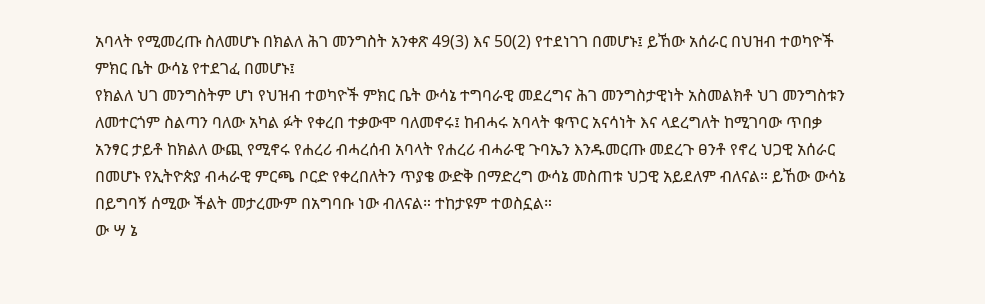አባላት የሚመረጡ ስለመሆኑ በክልለ ሕገ መንግስት አንቀጽ 49(3) እና 50(2) የተደነገገ በመሆኑ፤ ይኸው አሰራር በህዝብ ተወካዮች ምክር ቤት ውሳኔ የተደገፈ በመሆኑ፤
የክልለ ህገ መንግስትም ሆነ የህዝብ ተወካዮች ምክር ቤት ውሳኔ ተግባራዊ መደረግና ሕገ መንግስታዊነት አስመልክቶ ህገ መንግስቱን ለመተርጎም ስልጣን ባለው አካል ፉት የቀረበ ተቃውሞ ባለመኖሩ፤ ከብሓሩ አባላት ቁጥር አናሳነት እና ላደረግለት ከሚገባው ጥበቃ አንፃር ታይቶ ከክልለ ውጪ የሚኖሩ የሐረሪ ብሓረሰብ አባላት የሐረሪ ብሓራዊ ጉባኤን እንዱመርጡ መደረጉ ፀንቶ የኖረ ህጋዊ አሰራር በመሆኑ የኢትዮጵያ ብሓራዊ ምርጫ ቦርድ የቀረበለትን ጥያቄ ውድቅ በማድረግ ውሳኔ መስጠቱ ህጋዊ አይደለም ብለናል። ይኸው ውሳኔ በይግባኝ ሰሚው ችልት መታረሙም በአግባቡ ነው ብለናል። ተከታዩም ተወስኗል።
ው ሣ ኔ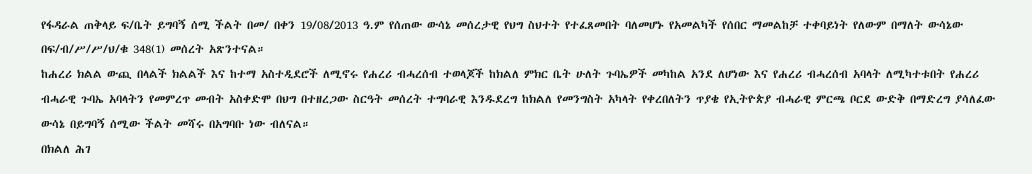የፋዳራል ጠቅላይ ፍ/ቤት ይግባኝ ሰሚ ችልት በመ/ በቀን 19/08/2013 ዓ.ም የሰጠው ውሳኔ መሰረታዊ የህግ ስህተት የተፈጸመበት ባለመሆኑ የአመልካች የሰበር ማመልከቻ ተቀባይነት የለውም በማለት ውሳኔው በፍ/ብ/ሥ/ሥ/ህ/ቁ 348(1) መሰረት አጽንተናል።
ከሐረሪ ክልል ውጪ በላልች ክልልች እና ከተማ አስተዲደሮች ለሚኖሩ የሐረሪ ብሓረሰብ ተወላጆች ከክልለ ምክር ቤት ሁለት ጉባኤዎች መካከል አንደ ለሆነው እና የሐረሪ ብሓረሰብ አባላት ለሚካተቱበት የሐረሪ ብሓራዊ ጉባኤ አባላትን የመምረጥ መብት አስቀድሞ በህግ በተዘረጋው ስርዓት መሰረት ተግባራዊ እንዱደረግ ከክልለ የመንግስት አካላት የቀረበለትን ጥያቄ የኢትዮጵያ ብሓራዊ ምርጫ ቦርደ ውድቅ በማድረግ ያሳለፈው ውሳኔ በይግባኝ ሰሚው ችልት መሻሩ በአግባቡ ነው ብለናል።
በክልለ ሕገ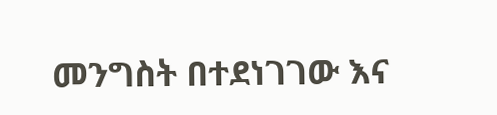መንግስት በተደነገገው እና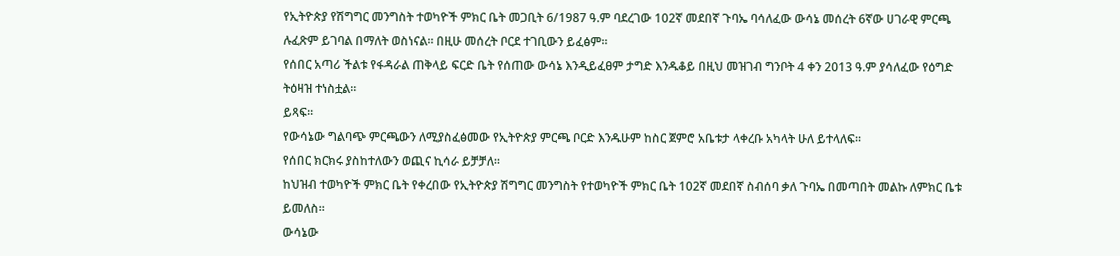የኢትዮጵያ የሽግግር መንግስት ተወካዮች ምክር ቤት መጋቢት 6/1987 ዓ.ም ባደረገው 102ኛ መደበኛ ጉባኤ ባሳለፈው ውሳኔ መሰረት 6ኛው ሀገራዊ ምርጫ ሉፈጽም ይገባል በማለት ወስነናል። በዚሁ መሰረት ቦርደ ተገቢውን ይፈፅም።
የሰበር አጣሪ ችልቱ የፋዳራል ጠቅላይ ፍርድ ቤት የሰጠው ውሳኔ እንዲይፈፀም ታግድ እንዱቆይ በዚህ መዝገብ ግንቦት 4 ቀን 2013 ዓ.ም ያሳለፈው የዕግድ ትዕዛዝ ተነስቷል።
ይጻፍ።
የውሳኔው ግልባጭ ምርጫውን ለሚያስፈፅመው የኢትዮጵያ ምርጫ ቦርድ እንዱሁም ከስር ጀምሮ አቤቱታ ላቀረቡ አካላት ሁለ ይተላለፍ።
የሰበር ክርክሩ ያስከተለውን ወጪና ኪሳራ ይቻቻለ።
ከህዝብ ተወካዮች ምክር ቤት የቀረበው የኢትዮጵያ ሽግግር መንግስት የተወካዮች ምክር ቤት 102ኛ መደበኛ ስብሰባ ቃለ ጉባኤ በመጣበት መልኩ ለምክር ቤቱ ይመለስ።
ውሳኔው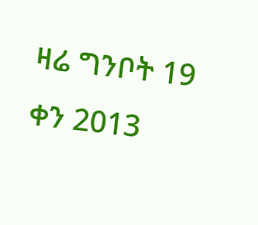ዛሬ ግንቦት 19 ቀን 2013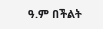ዓ.ም በችልት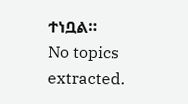ተነቧል።
No topics extracted.